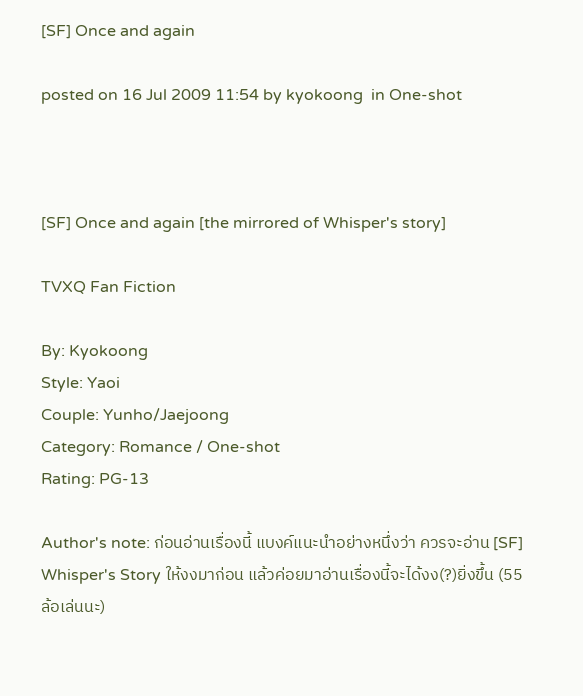[SF] Once and again

posted on 16 Jul 2009 11:54 by kyokoong  in One-shot



[SF] Once and again [the mirrored of Whisper's story]

TVXQ Fan Fiction

By: Kyokoong
Style: Yaoi
Couple: Yunho/Jaejoong
Category: Romance / One-shot
Rating: PG-13

Author's note: ก่อนอ่านเรื่องนี้ แบงค์แนะนำอย่างหนึ่งว่า ควรจะอ่าน [SF] Whisper's Story ให้งงมาก่อน แล้วค่อยมาอ่านเรื่องนี้จะได้งง(?)ยิ่งขึ้น (55 ล้อเล่นนะ)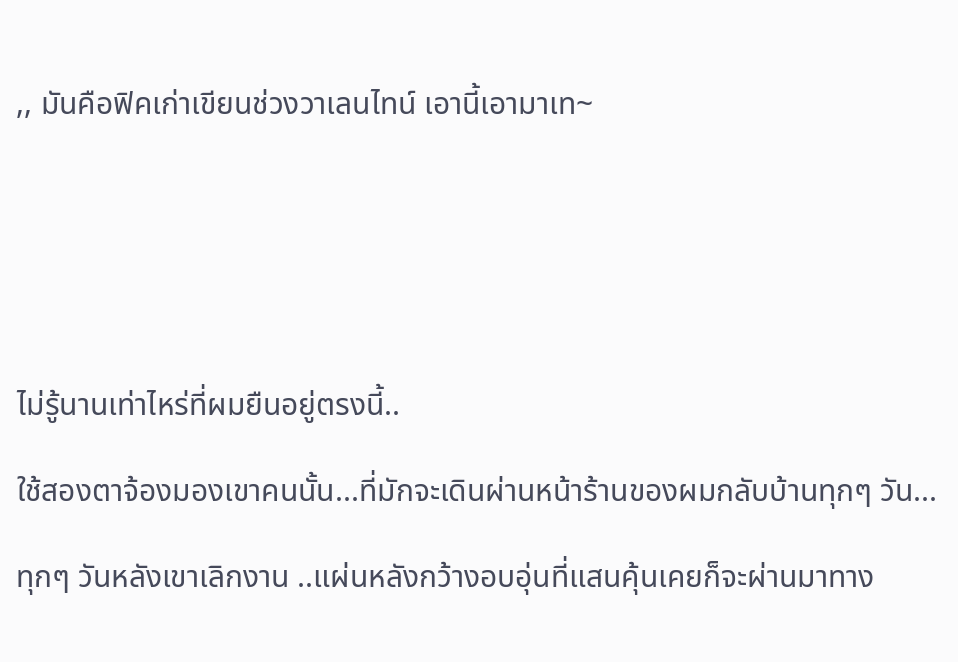,, มันคือฟิคเก่าเขียนช่วงวาเลนไทน์ เอานี้เอามาเท~






ไม่รู้นานเท่าไหร่ที่ผมยืนอยู่ตรงนี้..

ใช้สองตาจ้องมองเขาคนนั้น...ที่มักจะเดินผ่านหน้าร้านของผมกลับบ้านทุกๆ วัน...

ทุกๆ วันหลังเขาเลิกงาน ..แผ่นหลังกว้างอบอุ่นที่แสนคุ้นเคยก็จะผ่านมาทาง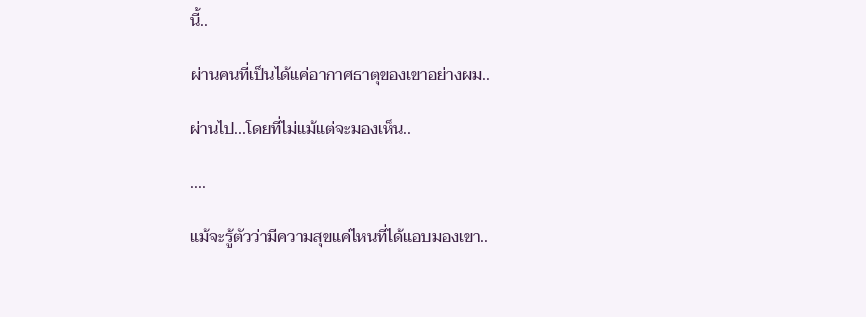นี้..

ผ่านคนที่เป็นได้แค่อากาศธาตุของเขาอย่างผม..

ผ่านไป...โดยที่ไม่แม้แต่จะมองเห็น..

....

แม้จะรู้ตัวว่ามีความสุขแค่ไหนที่ได้แอบมองเขา..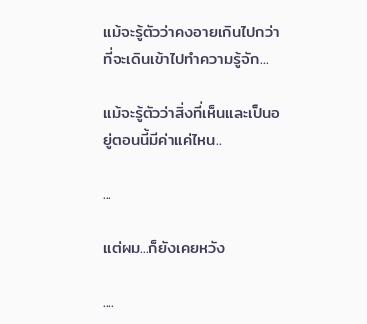แม้จะรู้ตัวว่าคงอายเกินไปกว่าที่จะเดินเข้าไปทำความรู้จัก...

แม้จะรู้ตัวว่าสิ่งที่เห็นและเป็นอยู่ตอนนี้มีค่าแค่ไหน..

...

แต่ผม...ก็ยังเคยหวัง

....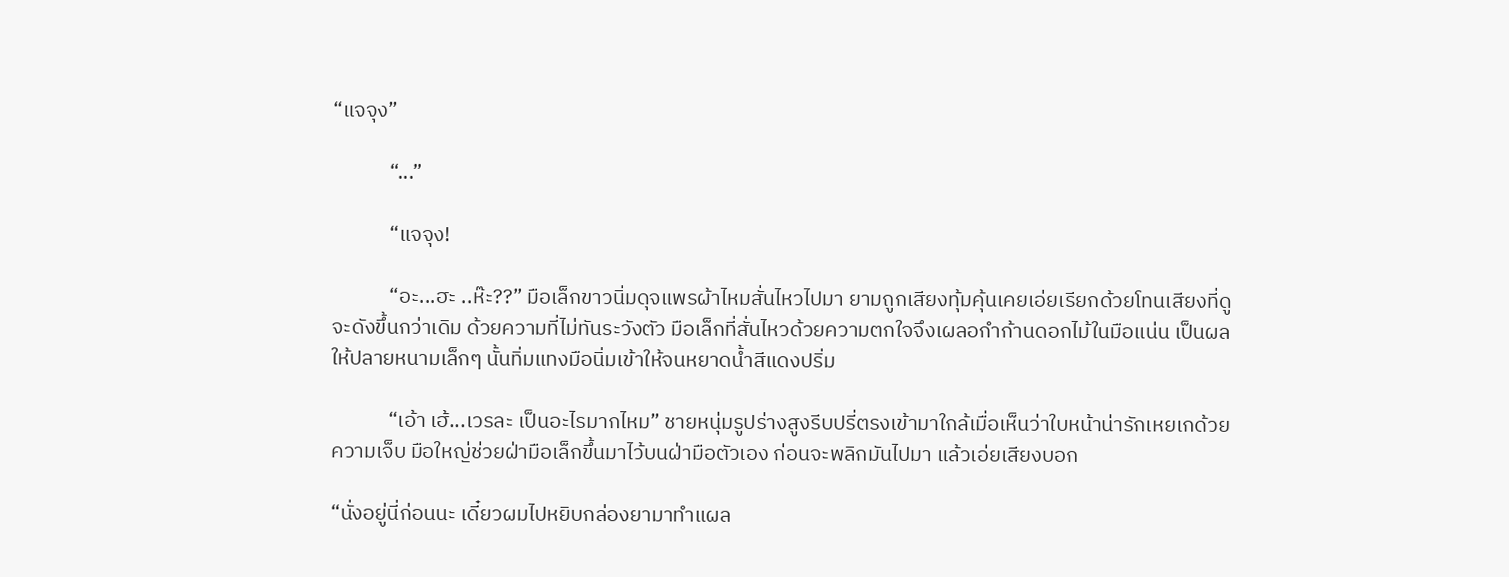“แจจุง”

            “...”

            “แจจุง!

            “อะ...ฮะ ..ห๊ะ??” มือเล็กขาวนิ่มดุจแพรผ้าไหมสั่นไหวไปมา ยามถูกเสียงทุ้มคุ้นเคยเอ่ยเรียกด้วยโทนเสียงที่ดูจะดังขึ้นกว่าเดิม ด้วยความที่ไม่ทันระวังตัว มือเล็กที่สั่นไหวด้วยความตกใจจึงเผลอกำก้านดอกไม้ในมือแน่น เป็นผลให้ปลายหนามเล็กๆ นั้นทิ่มแทงมือนิ่มเข้าให้จนหยาดน้ำสีแดงปริ่ม

            “เอ้า เฮ้...เวรละ เป็นอะไรมากไหม” ชายหนุ่มรูปร่างสูงรีบปรี่ตรงเข้ามาใกล้เมื่อเห็นว่าใบหน้าน่ารักเหยเกด้วยความเจ็บ มือใหญ่ช่วยฝ่ามือเล็กขึ้นมาไว้บนฝ่ามือตัวเอง ก่อนจะพลิกมันไปมา แล้วเอ่ยเสียงบอก

“นั่งอยู่นี่ก่อนนะ เดี๋ยวผมไปหยิบกล่องยามาทำแผล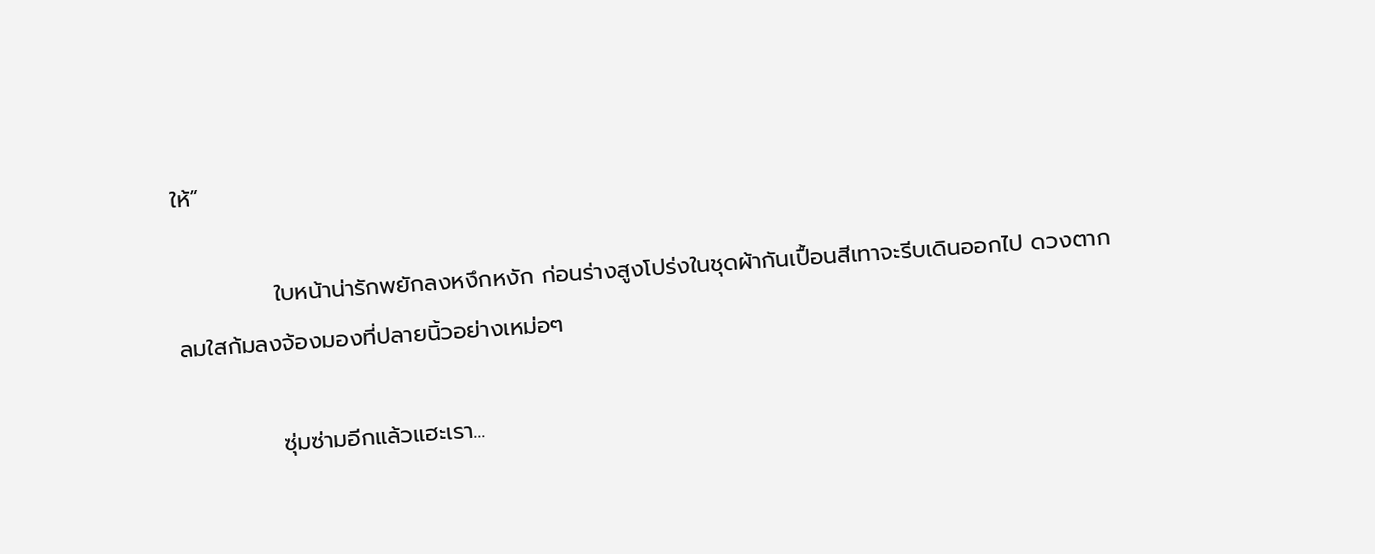ให้”

            ใบหน้าน่ารักพยักลงหงึกหงัก ก่อนร่างสูงโปร่งในชุดผ้ากันเปื้อนสีเทาจะรีบเดินออกไป ดวงตากลมใสก้มลงจ้องมองที่ปลายนิ้วอย่างเหม่อๆ

            ซุ่มซ่ามอีกแล้วแฮะเรา...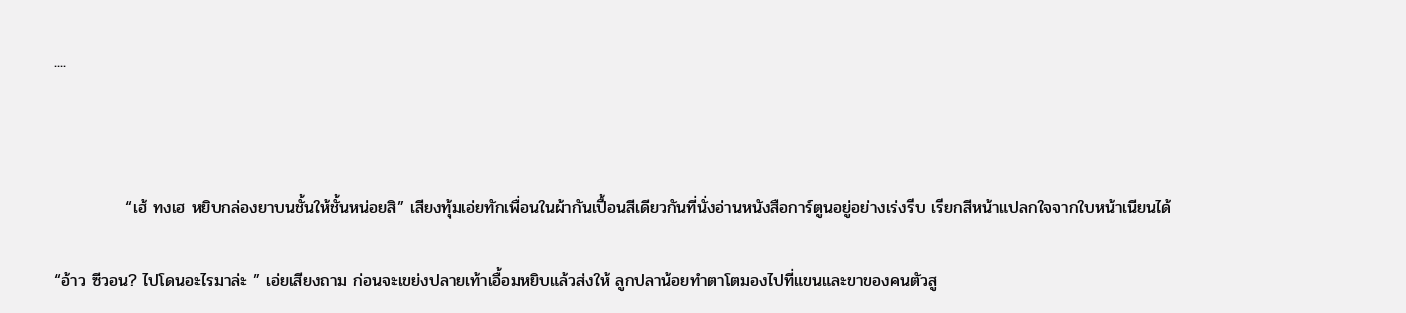....



            “เฮ้ ทงเฮ หยิบกล่องยาบนชั้นให้ชั้นหน่อยสิ” เสียงทุ้มเอ่ยทักเพื่อนในผ้ากันเปื้อนสีเดียวกันที่นั่งอ่านหนังสือการ์ตูนอยู่อย่างเร่งรีบ เรียกสีหน้าแปลกใจจากใบหน้าเนียนได้

“อ้าว ซีวอน? ไปโดนอะไรมาล่ะ ” เอ่ยเสียงถาม ก่อนจะเขย่งปลายเท้าเอื้อมหยิบแล้วส่งให้ ลูกปลาน้อยทำตาโตมองไปที่แขนและขาของคนตัวสู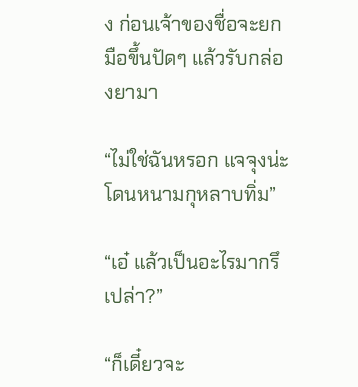ง ก่อนเจ้าของชื่อจะยกมือขึ้นปัดๆ แล้วรับกล่องยามา

“ไม่ใช่ฉันหรอก แจจุงน่ะ โดนหนามกุหลาบทิ่ม”

“เอ๋ แล้วเป็นอะไรมากรึเปล่า?”

“ก็เดี๋ยวจะ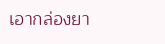เอากล่องยา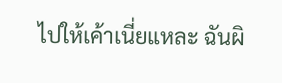ไปให้เค้าเนี่ยแหละ ฉันผิ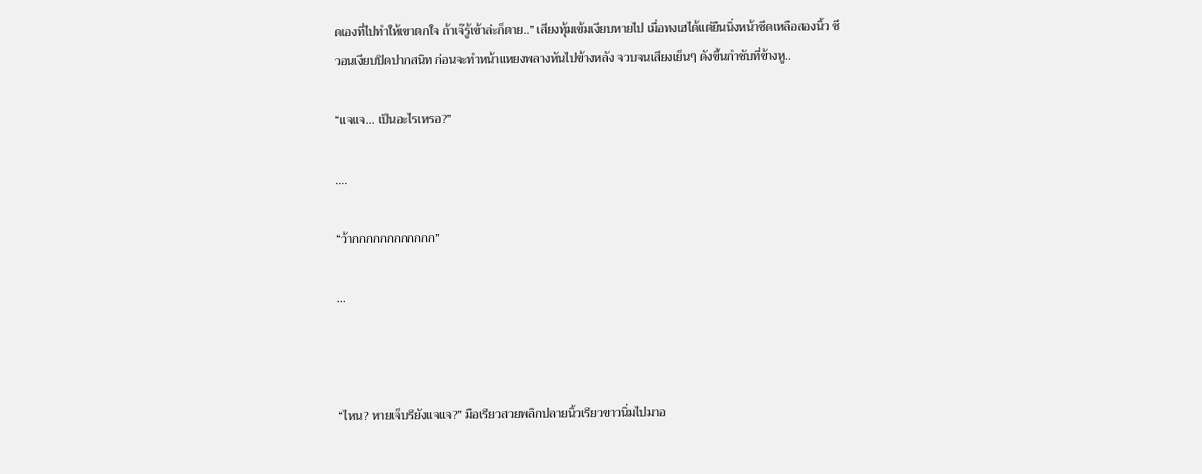ดเองที่ไปทำให้เขาตกใจ ถ้าเจ๊รู้เข้าล่ะก็ตาย..” เสียงทุ้มเข้มเงียบหายไป เมื่อทงเฮได้แต่ยืนนิ่งหน้าซีดเหลือสองนิ้ว ซีวอนเงียบปิดปากสนิท ก่อนจะทำหน้าแหยงพลางหันไปข้างหลัง จวบจนเสียงเย็นๆ ดังขึ้นกำชับที่ข้างหู..

“แจแจ... เป็นอะไรเหรอ?”

….

“ว้ากกกกกกกกกกกก”

...



“ไหน? หายเจ็บรึยังแจแจ?” มือเรียวสวยพลิกปลายนิ้วเรียวขาวนิ่มไปมาอ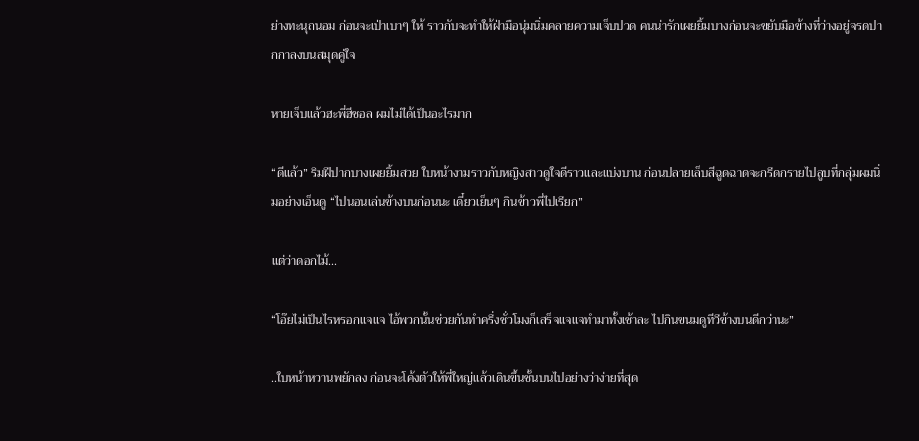ย่างทะนุถนอม ก่อนจะเป่าเบาๆ ให้ ราวกับจะทำให้ฝ่ามือนุ่มนิ่มคลายความเจ็บปวด คนน่ารักเผยยิ้มบางก่อนจะขยับมือข้างที่ว่างอยู่จรดปากกาลงบนสมุดคู่ใจ

หายเจ็บแล้วฮะพี่ฮีชอล ผมไม่ได้เป็นอะไรมาก

“ดีแล้ว” ริมฝีปากบางเผยยิ้มสวย ใบหน้างามราวกับหญิงสาวดูใจดีราวและแบ่งบาน ก่อนปลายเล็บสีฉูดฉาดจะกรีดกรายไปลูบที่กลุ่มผมนิ่มอย่างเอ็นดู “ไปนอนเล่นข้างบนก่อนนะ เดี๋ยวเย็นๆ กินข้าวพี่ไปเรียก”

แต่ว่าดอกไม้...

“โอ๊ยไม่เป็นไรหรอกแจแจ ไอ้พวกนั้นช่วยกันทำครึ่งชั่วโมงก็เสร็จแจแจทำมาทั้งเช้าละ ไปกินขนมดูทีวีข้างบนดีกว่านะ”

..ใบหน้าหวานพยักลง ก่อนจะโค้งตัวให้พี่ใหญ่แล้วเดินขึ้นชั้นบนไปอย่างว่าง่ายที่สุด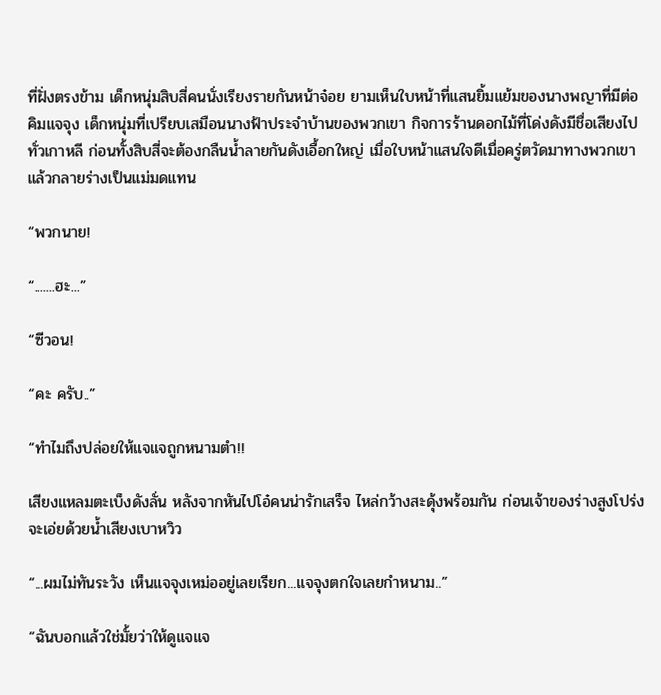ที่ฝั่งตรงข้าม เด็กหนุ่มสิบสี่คนนั่งเรียงรายกันหน้าจ๋อย ยามเห็นใบหน้าที่แสนยิ้มแย้มของนางพญาที่มีต่อคิมแจจุง เด็กหนุ่มที่เปรียบเสมือนนางฟ้าประจำบ้านของพวกเขา กิจการร้านดอกไม้ที่โด่งดังมีชื่อเสียงไปทั่วเกาหลี ก่อนทั้งสิบสี่จะต้องกลืนน้ำลายกันดังเอื้อกใหญ่ เมื่อใบหน้าแสนใจดีเมื่อครู่ตวัดมาทางพวกเขาแล้วกลายร่างเป็นแม่มดแทน

“พวกนาย!

“.......ฮะ...”

“ซีวอน!

“คะ ครับ..”

“ทำไมถึงปล่อยให้แจแจถูกหนามตำ!!

เสียงแหลมตะเบ็งดังลั่น หลังจากหันไปโอ๋คนน่ารักเสร็จ ไหล่กว้างสะดุ้งพร้อมกัน ก่อนเจ้าของร่างสูงโปร่งจะเอ่ยด้วยน้ำเสียงเบาหวิว

“...ผมไม่ทันระวัง เห็นแจจุงเหม่ออยู่เลยเรียก...แจจุงตกใจเลยกำหนาม..”

“ฉันบอกแล้วใช่มั้ยว่าให้ดูแจแจ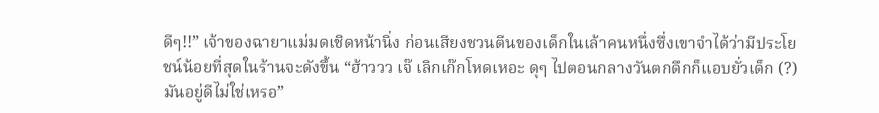ดีๆ!!” เจ้าของฉายาแม่มดเชิดหน้านิ่ง ก่อนเสียงชวนตีนของเด็กในเล้าคนหนึ่งซึ่งเขาจำได้ว่ามีประโยชน์น้อยที่สุดในร้านจะดังขึ้น “ฮ้าววว เจ๊ เลิกเก๊กโหดเหอะ ดุๆ ไปตอนกลางวันตกดึกก็แอบยั่วเด็ก (?) มันอยู่ดีไม่ใช่เหรอ”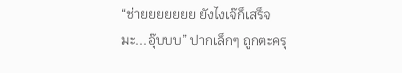“ช่ายยยยยยย ยังไงเจ๊ก็เสร็จมะ...อุ๊บบบ” ปากเล็กๆ ถูกตะครุ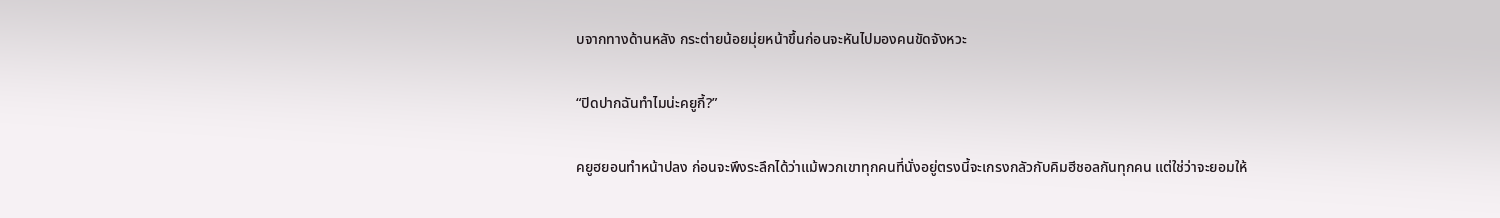บจากทางด้านหลัง กระต่ายน้อยมุ่ยหน้าขึ้นก่อนจะหันไปมองคนขัดจังหวะ

“ปิดปากฉันทำไมน่ะคยูกี้?”

คยูฮยอนทำหน้าปลง ก่อนจะพึงระลึกได้ว่าแม้พวกเขาทุกคนที่นั่งอยู่ตรงนี้จะเกรงกลัวกับคิมฮีชอลกันทุกคน แต่ใช่ว่าจะยอมให้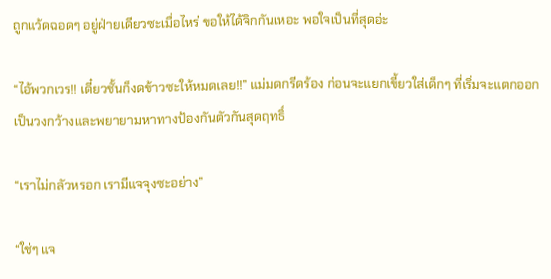ถูกแว้ดฉอดๆ อยู่ฝ่ายเดียวซะเมื่อไหร่ ขอให้ได้จิกกันเหอะ พอใจเป็นที่สุดอ่ะ

“ไอ้พวกเวร!! เดี๋ยวชั้นก็งดข้าวซะให้หมดเลย!!” แม่มดกรีดร้อง ก่อนจะแยกเขี้ยวใส่เด็กๆ ที่เริ่มจะแตกออกเป็นวงกว้างและพยายามหาทางป้องกันตัวกันสุดฤทธิ์

“เราไม่กลัวหรอก เรามีแจจุงซะอย่าง”

“ใช่ๆ แจ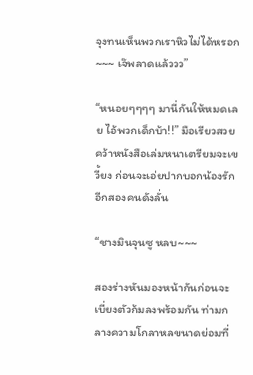จุงทนเห็นพวกเราหิวไม่ได้หรอก~~~ เจ๊พลาดแล้ววว”

“หนอยๆๆๆๆ มานี่กันให้หมดเลย ไอ้พวกเด็กบ้า!!” มือเรียวสวยคว้าหนังสือเล่มหนาเตรียมจะเขวี้ยง ก่อนจะเอ่ยปากบอกน้องรักอีกสองคนดังลั่น

“ชางมินจุนซู หลบ~~~

สองร่างหันมองหน้ากันก่อนจะเบี่ยงตัวก้มลงพร้อมกัน ท่ามกลางความโกลาหลขนาดย่อมที่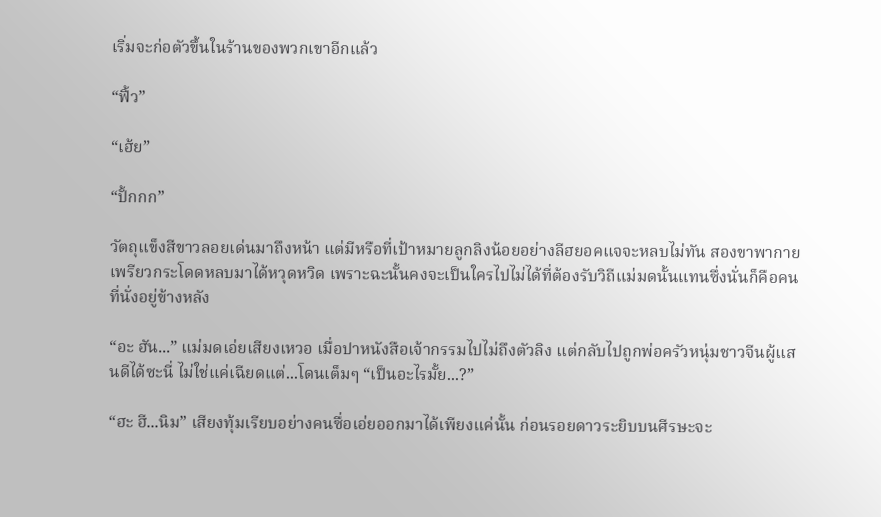เริ่มจะก่อตัวขึ้นในร้านของพวกเขาอีกแล้ว

“ฟิ้ว”

“เฮ้ย”

“ปั้กกก”

วัตถุแข็งสีขาวลอยเด่นมาถึงหน้า แต่มีหรือที่เป้าหมายลูกลิงน้อยอย่างลีฮยอคแจจะหลบไม่ทัน สองขาพากายเพรียวกระโดดหลบมาได้หวุดหวิด เพราะฉะนั้นคงจะเป็นใครไปไม่ได้ที่ต้องรับวิถีแม่มดนั้นแทนซึ่งนั่นก็คือคนที่นั่งอยู่ข้างหลัง

“อะ ฮัน...” แม่มดเอ่ยเสียงเหวอ เมื่อปาหนังสือเจ้ากรรมไปไม่ถึงตัวลิง แต่กลับไปถูกพ่อครัวหนุ่มชาวจีนผู้แสนดีได้ซะนี่ ไม่ใช่แค่เฉียดแต่...โดนเต็มๆ “เป็นอะไรมั้ย...?”

“ฮะ ฮี...นิม” เสียงทุ้มเรียบอย่างคนซื่อเอ่ยออกมาได้เพียงแค่นั้น ก่อนรอยดาวระยิบบนศีรษะจะ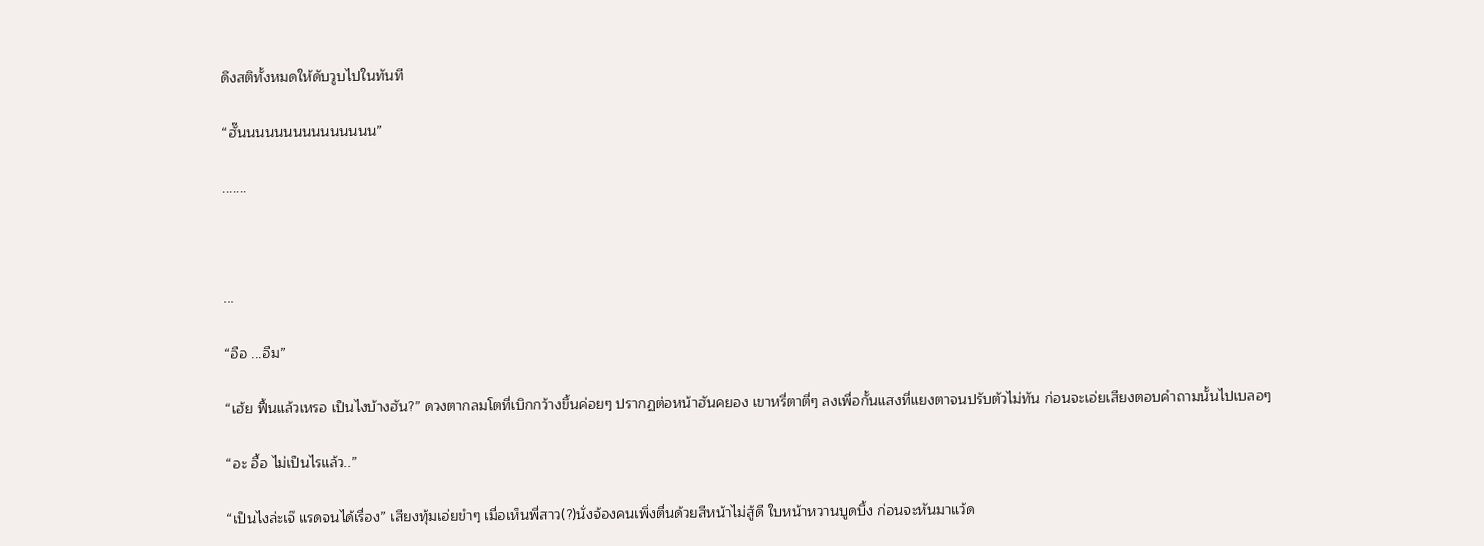ดึงสติทั้งหมดให้ดับวูบไปในทันที

“ฮั๊นนนนนนนนนนนนนนน”

.......



...

“อือ ...อืม”

“เฮ้ย ฟื้นแล้วเหรอ เป็นไงบ้างฮัน?” ดวงตากลมโตที่เบิกกว้างขึ้นค่อยๆ ปรากฏต่อหน้าฮันคยอง เขาหรี่ตาตี่ๆ ลงเพื่อกั้นแสงที่แยงตาจนปรับตัวไม่ทัน ก่อนจะเอ่ยเสียงตอบคำถามนั้นไปเบลอๆ

“อะ อื้อ ไม่เป็นไรแล้ว..”

“เป็นไงล่ะเจ๊ แรดจนได้เรื่อง” เสียงทุ้มเอ่ยขำๆ เมื่อเห็นพี่สาว(?)นั่งจ้องคนเพิ่งตื่นด้วยสีหน้าไม่สู้ดี ใบหน้าหวานบูดบึ้ง ก่อนจะหันมาแว้ด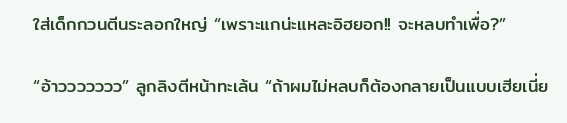ใส่เด็กกวนตีนระลอกใหญ่ “เพราะแกน่ะแหละอิฮยอก!! จะหลบทำเพื่อ?”

“อ้าววววววว” ลูกลิงตีหน้าทะเล้น “ถ้าผมไม่หลบก็ต้องกลายเป็นแบบเฮียเนี่ย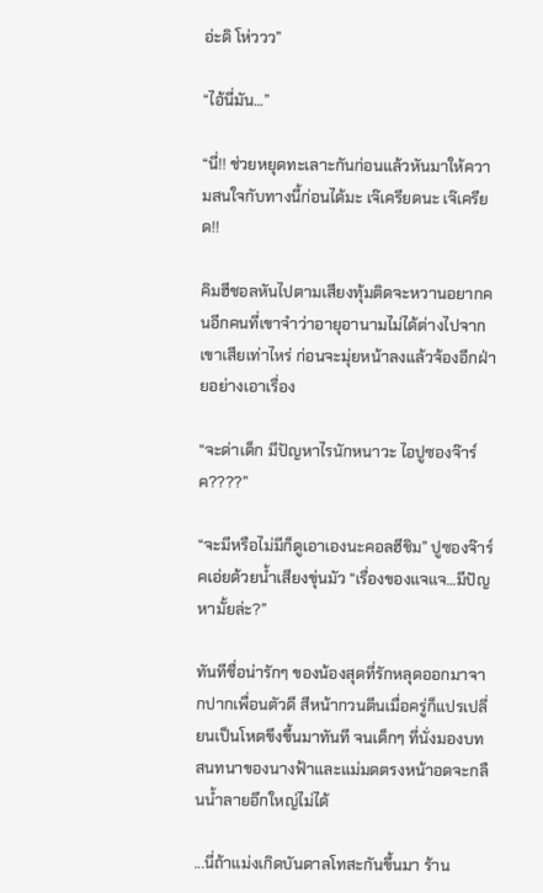อ่ะดิ โห่ววว”

“ไอ้นี่มัน...”

“นี่!! ช่วยหยุดทะเลาะกันก่อนแล้วหันมาให้ความสนใจกับทางนี้ก่อนได้มะ เจ๊เครียดนะ เจ๊เครียด!!

คิมฮีชอลหันไปตามเสียงทุ้มติดจะหวานอยากคนอีกคนที่เขาจำว่าอายุอานามไม่ได้ต่างไปจากเขาเสียเท่าไหร่ ก่อนจะมุ่ยหน้าลงแล้วจ้องอีกฝ่ายอย่างเอาเรื่อง

“จะด่าเด็ก มีปัญหาไรนักหนาวะ ไอปูซองจ๊าร์ค????”

“จะมีหรือไม่มีก็ดูเอาเองนะคอลฮีชิม” ปูซองจ๊าร์คเอ่ยด้วยน้ำเสียงขุ่นมัว “เรื่องของแจแจ...มีปัญหามั้ยล่ะ?”

ทันทีชื่อน่ารักๆ ของน้องสุดที่รักหลุดออกมาจากปากเพื่อนตัวดี สีหน้ากวนตีนเมื่อครู่ก็แปรเปลี่ยนเป็นโหดขึงขึ้นมาทันที จนเด็กๆ ที่นั่งมองบทสนทนาของนางฟ้าและแม่มดตรงหน้าอดจะกลืนน้ำลายอึกใหญ่ไม่ได้

...นี่ถ้าแม่งเกิดบันดาลโทสะกันขึ้นมา ร้าน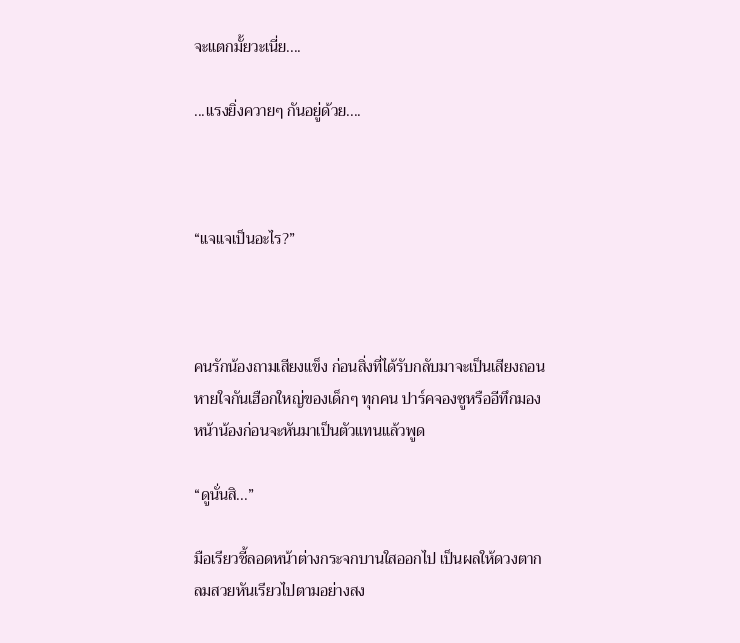จะแตกมั้ยวะเนี่ย....

...แรงยิ่งควายๆ กันอยู่ด้วย....



“แจแจเป็นอะไร?”



คนรักน้องถามเสียงแข็ง ก่อนสิ่งที่ได้รับกลับมาจะเป็นเสียงถอนหายใจกันเฮือกใหญ่ของเด็กๆ ทุกคน ปาร์คจองซูหรืออีทึกมองหน้าน้องก่อนจะหันมาเป็นตัวแทนแล้วพูด

“ดูนั่นสิ...”

มือเรียวชี้ลอดหน้าต่างกระจกบานใสออกไป เป็นผลให้ดวงตากลมสวยหันเรียวไปตามอย่างสง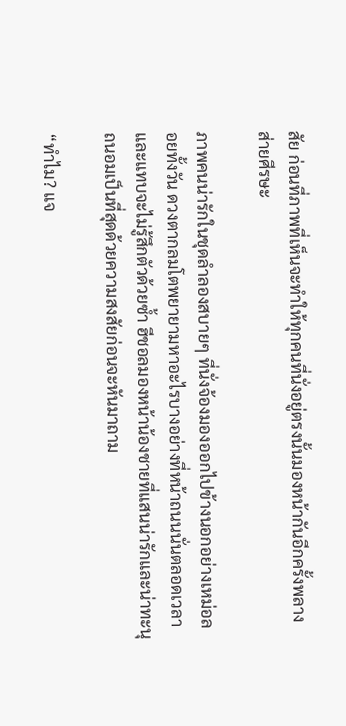สัย ก่อนที่ภาพที่เห็นจะทำให้ทุกคนที่นั่งอยู่ตรงนั้นมองหน้ากันอีกครั้งพลางส่ายศีรษะ

ภาพคนน่ารักในชุดลำลองสบายๆ ที่นั่งจ้องมองออกไปข้างนอกอย่างเหม่อลอยทั้งวัน ดวงตากลมโตพยายามหาอะไรบางอย่างที่หน้าถนนนั่นตลอดเวลา และแทบจะไม่รู้สึกตัวด้วยซ้ำ ฮีชอลมองหน้าน้องชายที่แสนน่ารักและน่าทะนุถนอมเป็นที่สุดด้วยความสงสัยก่อนจะหันมาถาม

“ทำไม? แจ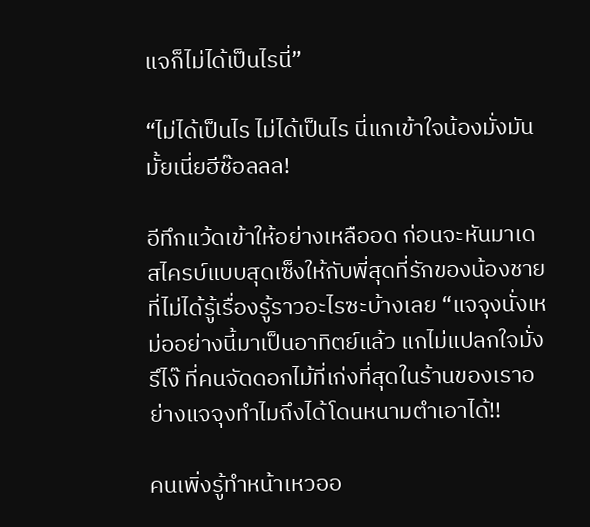แจก็ไม่ได้เป็นไรนี่”

“ไม่ได้เป็นไร ไม่ได้เป็นไร นี่แกเข้าใจน้องมั่งมันมั้ยเนี่ยฮีช๊อลลล!

อีทึกแว้ดเข้าให้อย่างเหลืออด ก่อนจะหันมาเดสไครบ์แบบสุดเซ็งให้กับพี่สุดที่รักของน้องชายที่ไม่ได้รู้เรื่องรู้ราวอะไรซะบ้างเลย “แจจุงนั่งเหม่ออย่างนี้มาเป็นอาทิตย์แล้ว แกไม่แปลกใจมั่งรึไง๊ ที่คนจัดดอกไม้ที่เก่งที่สุดในร้านของเราอย่างแจจุงทำไมถึงได้โดนหนามตำเอาได้!!

คนเพิ่งรู้ทำหน้าเหวออ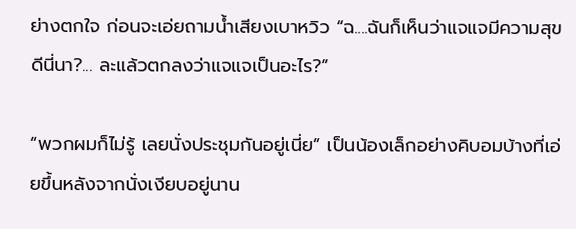ย่างตกใจ ก่อนจะเอ่ยถามน้ำเสียงเบาหวิว “ฉ....ฉันก็เห็นว่าแจแจมีความสุขดีนี่นา?... ละแล้วตกลงว่าแจแจเป็นอะไร?”

“พวกผมก็ไม่รู้ เลยนั่งประชุมกันอยู่เนี่ย” เป็นน้องเล็กอย่างคิบอมบ้างที่เอ่ยขึ้นหลังจากนั่งเงียบอยู่นาน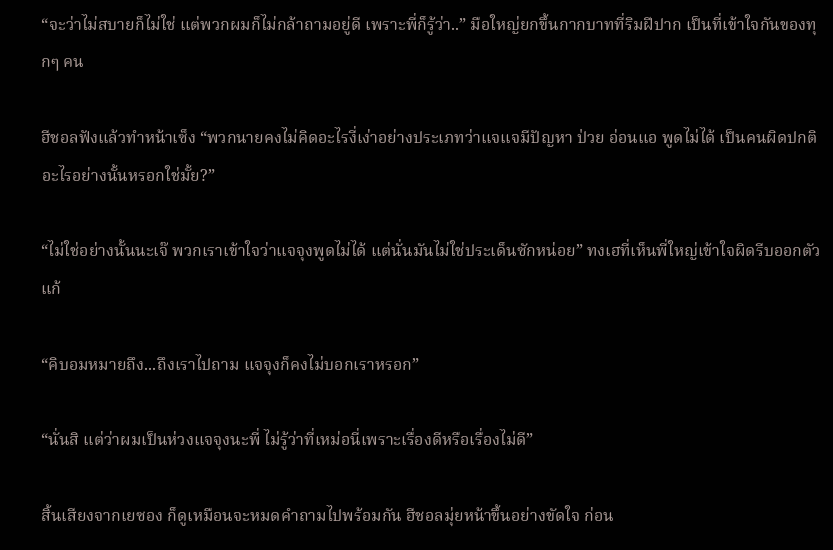“จะว่าไม่สบายก็ไม่ใช่ แต่พวกผมก็ไม่กล้าถามอยู่ดี เพราะพี่ก็รู้ว่า..” มือใหญ่ยกขึ้นกากบาทที่ริมฝีปาก เป็นที่เข้าใจกันของทุกๆ คน

ฮีชอลฟังแล้วทำหน้าเซ็ง “พวกนายคงไม่คิดอะไรงี่เง่าอย่างประเภทว่าแจแจมีปัญหา ป่วย อ่อนแอ พูดไม่ได้ เป็นคนผิดปกติอะไรอย่างนั้นหรอกใช่มั้ย?”

“ไม่ใช่อย่างนั้นนะเจ๊ พวกเราเข้าใจว่าแจจุงพูดไม่ได้ แต่นั่นมันไม่ใช่ประเด็นซักหน่อย” ทงเฮที่เห็นพี่ใหญ่เข้าใจผิดรีบออกตัวแก้

“คิบอมหมายถึง...ถึงเราไปถาม แจจุงก็คงไม่บอกเราหรอก”

“นั่นสิ แต่ว่าผมเป็นห่วงแจจุงนะพี่ ไม่รู้ว่าที่เหม่อนี่เพราะเรื่องดีหรือเรื่องไม่ดี”

สิ้นเสียงจากเยซอง ก็ดูเหมือนจะหมดคำถามไปพร้อมกัน ฮีชอลมุ่ยหน้าขึ้นอย่างขัดใจ ก่อน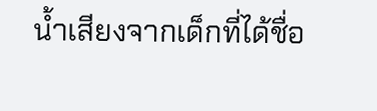น้ำเสียงจากเด็กที่ได้ชื่อ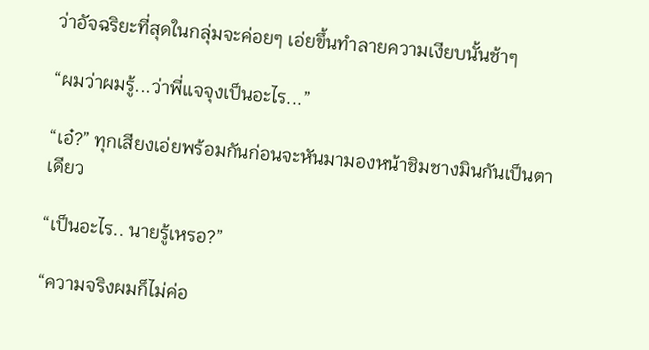ว่าอัจฉริยะที่สุดในกลุ่มจะค่อยๆ เอ่ยขึ้นทำลายความเงียบนั้นช้าๆ

“ผมว่าผมรู้...ว่าพี่แจจุงเป็นอะไร...”

“เอ๋?” ทุกเสียงเอ่ยพร้อมกันก่อนจะหันมามองหน้าชิมชางมินกันเป็นตาเดียว

“เป็นอะไร.. นายรู้เหรอ?”

“ความจริงผมก็ไม่ค่อ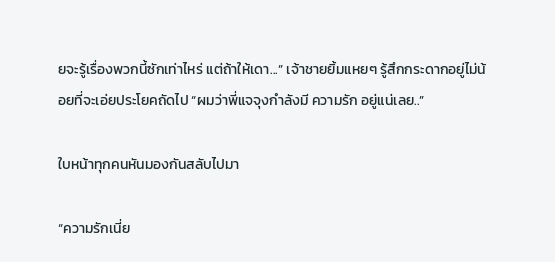ยจะรู้เรื่องพวกนี้ซักเท่าไหร่ แต่ถ้าให้เดา...” เจ้าชายยิ้มแหยๆ รู้สึกกระดากอยู่ไม่น้อยที่จะเอ่ยประโยคถัดไป “ผมว่าพี่แจจุงกำลังมี ความรัก อยู่แน่เลย..”

ใบหน้าทุกคนหันมองกันสลับไปมา

“ความรักเนี่ย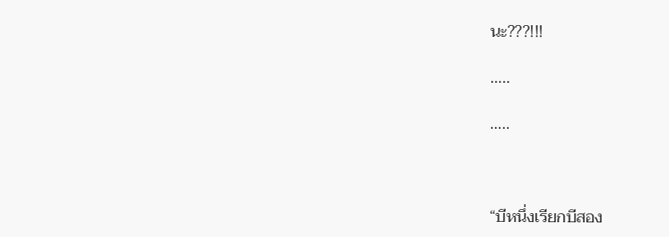นะ???!!!

…..

…..



“บีหนึ่งเรียกบีสอง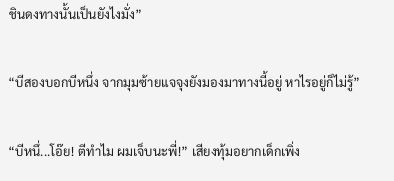ชินดงทางนั้นเป็นยังไงมั่ง”

“บีสองบอกบีหนึ่ง จากมุมซ้ายแจจุงยังมองมาทางนี้อยู่ หาไรอยู่ก็ไม่รู้”

“บีหนึ่...โอ๊ย! ตีทำไม ผมเจ็บนะพี่!” เสียงทุ้มอยากเด็กเพิ่ง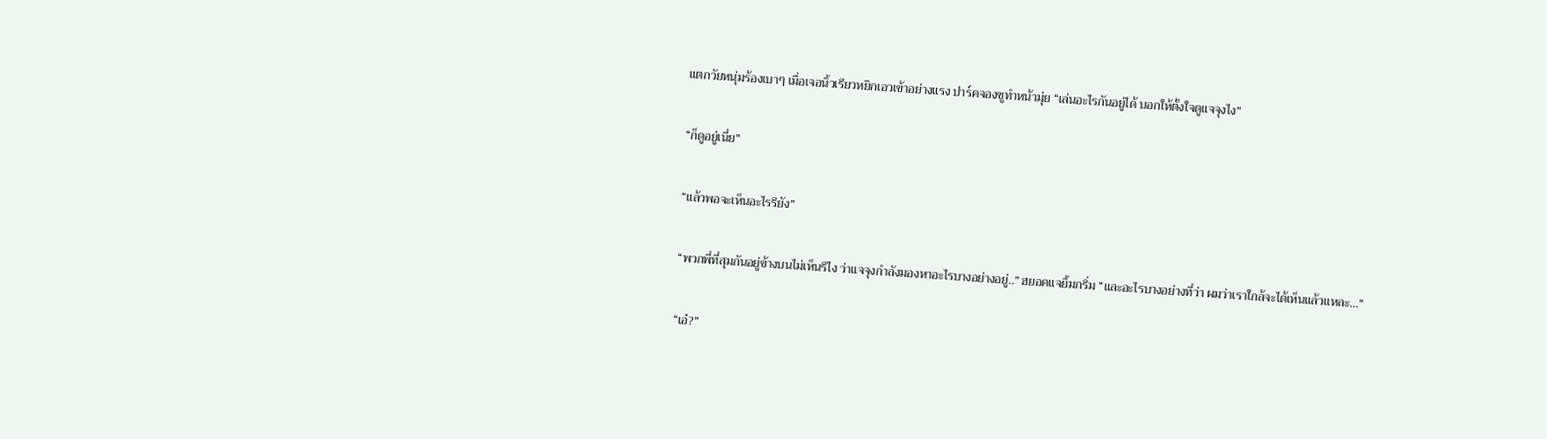แตกวัยหนุ่มร้องเบาๆ เมื่อเจอนิ้วเรียวหยิกเอวเข้าอย่างแรง ปาร์คจองซูทำหน้ามุ่ย “เล่นอะไรกันอยู่ได้ บอกให้ตั้งใจดูแจจุงไง”

“ก็ดูอยู่เนี่ย”

“แล้วพอจะเห็นอะไรรึยัง”

“พวกพี่ที่สุมกันอยู่ข้างบนไม่เห็นรึไง ว่าแจจุงกำลังมองหาอะไรบางอย่างอยู่..” ฮยอคแจยิ้มกริ่ม “และอะไรบางอย่างที่ว่า ผมว่าเราใกล้จะได้เห็นแล้วแหละ...”

“เอ๋?”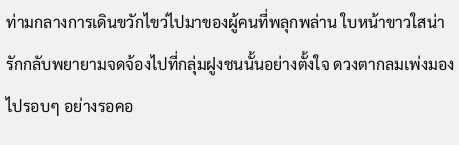ท่ามกลางการเดินขวักไขว่ไปมาของผู้คนที่พลุกพล่าน ใบหน้าขาวใสน่ารักกลับพยายามจดจ้องไปที่กลุ่มฝูงชนนั้นอย่างตั้งใจ ดวงตากลมเพ่งมองไปรอบๆ อย่างรอคอ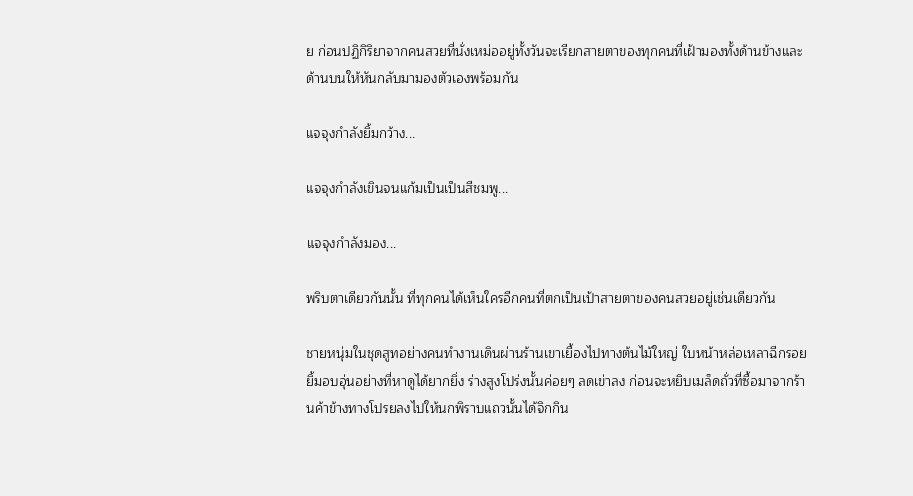ย ก่อนปฏิกิริยาจากคนสวยที่นั่งเหม่ออยู่ทั้งวันจะเรียกสายตาของทุกคนที่เฝ้ามองทั้งด้านข้างและด้านบนให้หันกลับมามองตัวเองพร้อมกัน

แจจุงกำลังยิ้มกว้าง...

แจจุงกำลังเขินจนแก้มเป็นเป็นสีชมพู...

แจจุงกำลังมอง...

พริบตาเดียวกันนั้น ที่ทุกคนได้เห็นใครอีกคนที่ตกเป็นเป้าสายตาของคนสวยอยู่เช่นเดียวกัน

ชายหนุ่มในชุดสูทอย่างคนทำงานเดินผ่านร้านเขาเยื้องไปทางต้นไม้ใหญ่ ใบหน้าหล่อเหลาฉีกรอยยิ้มอบอุ่นอย่างที่หาดูได้ยากยิ่ง ร่างสูงโปร่งนั้นค่อยๆ ลดเข่าลง ก่อนจะหยิบเมล็ดถั่วที่ซื้อมาจากร้านค้าข้างทางโปรยลงไปให้นกพิราบแถวนั้นได้จิกกิน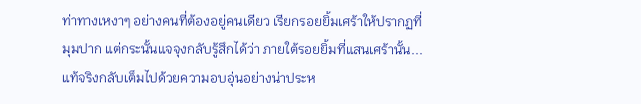ท่าทางเหงาๆ อย่างคนที่ต้องอยู่คนเดียว เรียกรอยยิ้มเศร้าให้ปรากฏที่มุมปาก แต่กระนั้นแจจุงกลับรู้สึกได้ว่า ภายใต้รอยยิ้มที่แสนเศร้านั้น...แท้จริงกลับเต็มไปด้วยความอบอุ่นอย่างน่าประห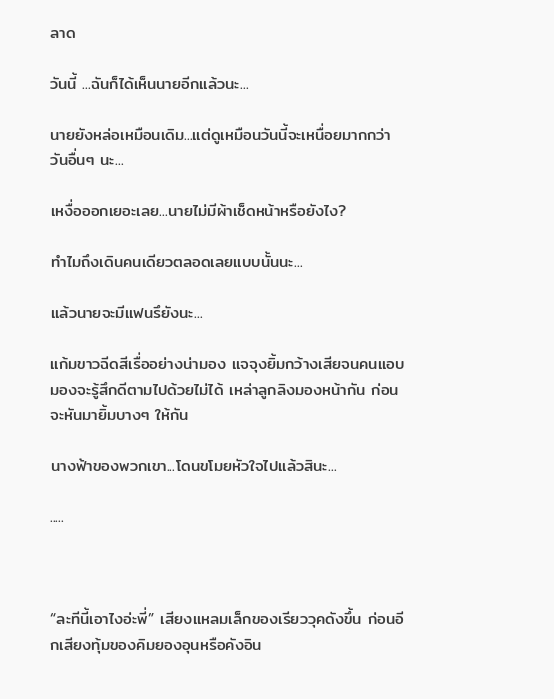ลาด

วันนี้ ...ฉันก็ได้เห็นนายอีกแล้วนะ...

นายยังหล่อเหมือนเดิม...แต่ดูเหมือนวันนี้จะเหนื่อยมากกว่าวันอื่นๆ นะ...

เหงื่อออกเยอะเลย...นายไม่มีผ้าเช็ดหน้าหรือยังไง?

ทำไมถึงเดินคนเดียวตลอดเลยแบบนั้นนะ...

แล้วนายจะมีแฟนรึยังนะ...

แก้มขาวฉีดสีเรื่ออย่างน่ามอง แจจุงยิ้มกว้างเสียจนคนแอบมองจะรู้สึกดีตามไปด้วยไม่ได้ เหล่าลูกลิงมองหน้ากัน ก่อนจะหันมายิ้มบางๆ ให้กัน

นางฟ้าของพวกเขา...โดนขโมยหัวใจไปแล้วสินะ...

.....



“ละทีนี้เอาไงอ่ะพี่” เสียงแหลมเล็กของเรียววุคดังขึ้น ก่อนอีกเสียงทุ้มของคิมยองอุนหรือคังอิน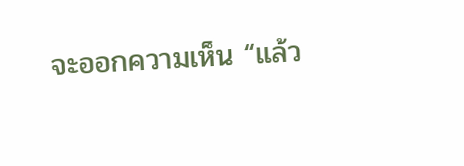จะออกความเห็น “แล้ว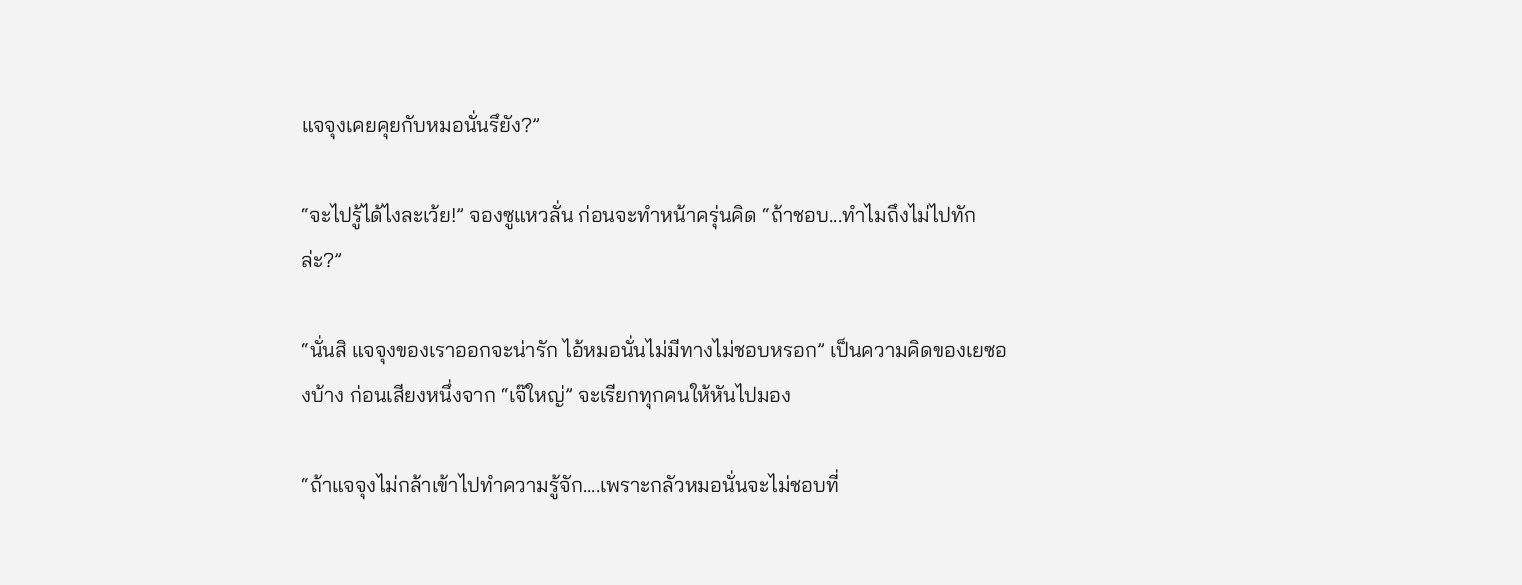แจจุงเคยคุยกับหมอนั่นรึยัง?”

“จะไปรู้ได้ไงละเว้ย!” จองซูแหวลั่น ก่อนจะทำหน้าครุ่นคิด “ถ้าชอบ...ทำไมถึงไม่ไปทักล่ะ?”

“นั่นสิ แจจุงของเราออกจะน่ารัก ไอ้หมอนั่นไม่มีทางไม่ชอบหรอก” เป็นความคิดของเยซองบ้าง ก่อนเสียงหนึ่งจาก “เจ๊ใหญ่” จะเรียกทุกคนให้หันไปมอง

“ถ้าแจจุงไม่กล้าเข้าไปทำความรู้จัก....เพราะกลัวหมอนั่นจะไม่ชอบที่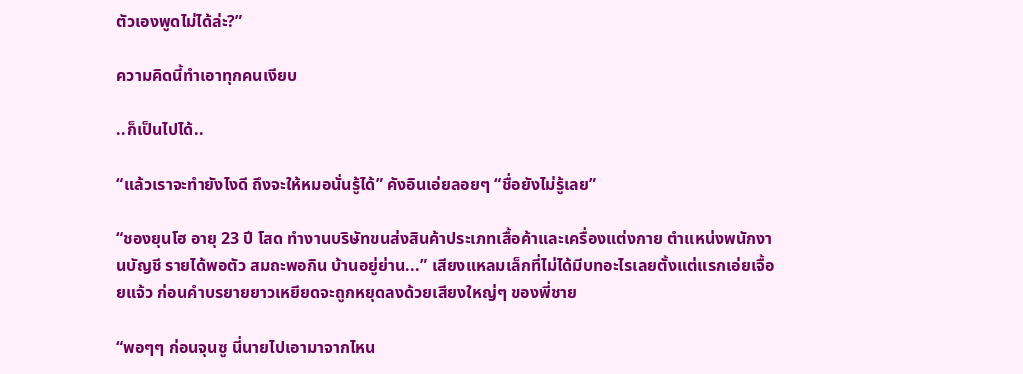ตัวเองพูดไม่ได้ล่ะ?”

ความคิดนี้ทำเอาทุกคนเงียบ

..ก็เป็นไปได้..

“แล้วเราจะทำยังไงดี ถึงจะให้หมอนั่นรู้ได้” คังอินเอ่ยลอยๆ “ชื่อยังไม่รู้เลย”

“ชองยุนโฮ อายุ 23 ปี โสด ทำงานบริษัทขนส่งสินค้าประเภทเสื้อค้าและเครื่องแต่งกาย ตำแหน่งพนักงานบัญชี รายได้พอตัว สมถะพอกิน บ้านอยู่ย่าน...” เสียงแหลมเล็กที่ไม่ได้มีบทอะไรเลยตั้งแต่แรกเอ่ยเจื้อยแจ้ว ก่อนคำบรยายยาวเหยียดจะถูกหยุดลงด้วยเสียงใหญ่ๆ ของพี่ชาย

“พอๆๆ ก่อนจุนซู นี่นายไปเอามาจากไหน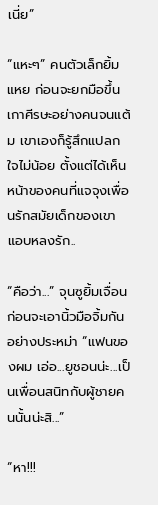เนี่ย”

“แหะๆ” คนตัวเล็กยิ้มแหย ก่อนจะยกมือขึ้นเกาศีรษะอย่างคนจนแต้ม เขาเองก็รู้สึกแปลกใจไม่น้อย ตั้งแต่ได้เห็นหน้าของคนที่แจจุงเพื่อนรักสมัยเด็กของเขาแอบหลงรัก..

“คือว่า...” จุนซูยิ้มเจื่อน ก่อนจะเอานิ้วมือจิ้มกันอย่างประหม่า “แฟนของผม เอ่อ...ยูชอนน่ะ...เป็นเพื่อนสนิทกับผู้ชายคนนั้นน่ะสิ...”

“หา!!!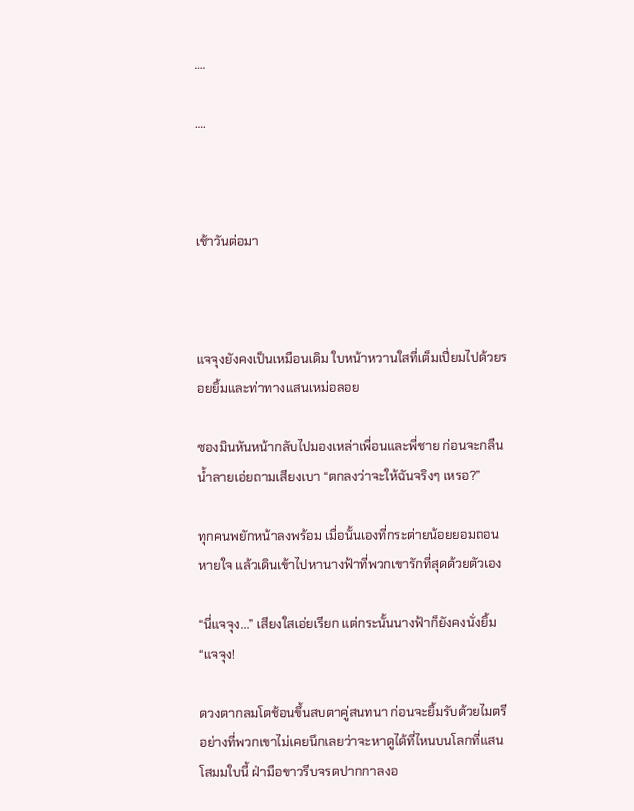….

….



เช้าวันต่อมา



แจจุงยังคงเป็นเหมือนเดิม ใบหน้าหวานใสที่เต็มเปี่ยมไปด้วยรอยยิ้มและท่าทางแสนเหม่อลอย

ซองมินหันหน้ากลับไปมองเหล่าเพื่อนและพี่ชาย ก่อนจะกลืนน้ำลายเอ่ยถามเสียงเบา “ตกลงว่าจะให้ฉันจริงๆ เหรอ?”

ทุกคนพยักหน้าลงพร้อม เมื่อนั้นเองที่กระต่ายน้อยยอมถอนหายใจ แล้วเดินเข้าไปหานางฟ้าที่พวกเขารักที่สุดด้วยตัวเอง

“นี่แจจุง...” เสียงใสเอ่ยเรียก แต่กระนั้นนางฟ้าก็ยังคงนั่งยิ้ม “แจจุง!

ดวงตากลมโตช้อนขึ้นสบตาคู่สนทนา ก่อนจะยิ้มรับด้วยไมตรีอย่างที่พวกเขาไม่เคยนึกเลยว่าจะหาดูได้ที่ไหนบนโลกที่แสนโสมมใบนี้ ฝ่ามือขาวรีบจรดปากกาลงอ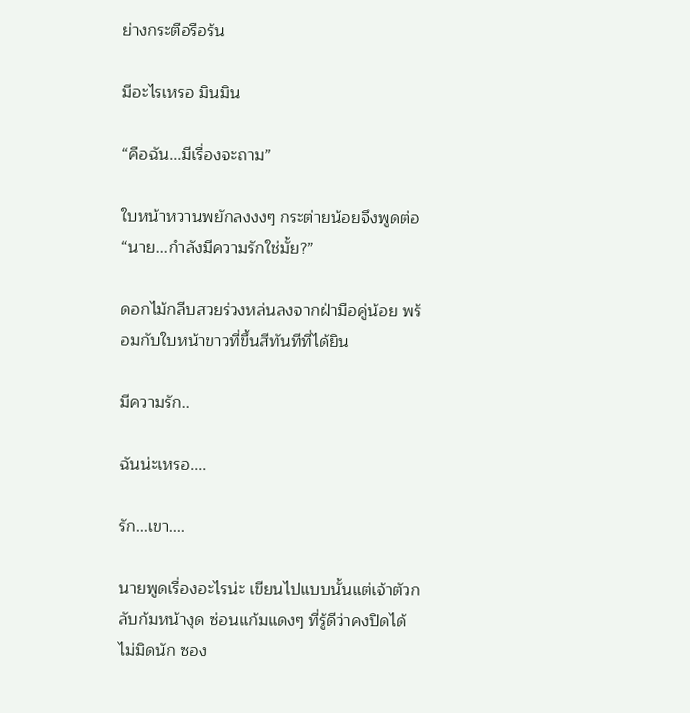ย่างกระตือรือร้น

มีอะไรเหรอ มินมิน

“คือฉัน...มีเรื่องจะถาม”

ใบหน้าหวานพยักลงงงๆ กระต่ายน้อยจึงพูดต่อ “นาย...กำลังมีความรักใช่มั้ย?”

ดอกไม้กลีบสวยร่วงหล่นลงจากฝ่ามือคู่น้อย พร้อมกับใบหน้าขาวที่ขึ้นสีทันทีที่ได้ยิน

มีความรัก..

ฉันน่ะเหรอ....

รัก...เขา....

นายพูดเรื่องอะไรน่ะ เขียนไปแบบนั้นแต่เจ้าตัวกลับก้มหน้างุด ซ่อนแก้มแดงๆ ที่รู้ดีว่าคงปิดได้ไม่มิดนัก ซอง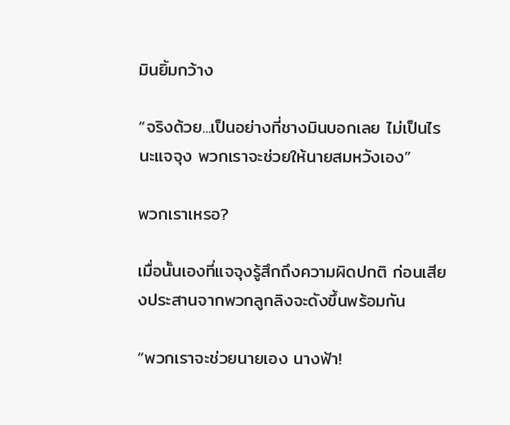มินยิ้มกว้าง

“จริงด้วย...เป็นอย่างที่ชางมินบอกเลย ไม่เป็นไรนะแจจุง พวกเราจะช่วยให้นายสมหวังเอง”

พวกเราเหรอ?

เมื่อนั้นเองที่แจจุงรู้สึกถึงความผิดปกติ ก่อนเสียงประสานจากพวกลูกลิงจะดังขึ้นพร้อมกัน

“พวกเราจะช่วยนายเอง นางฟ้า!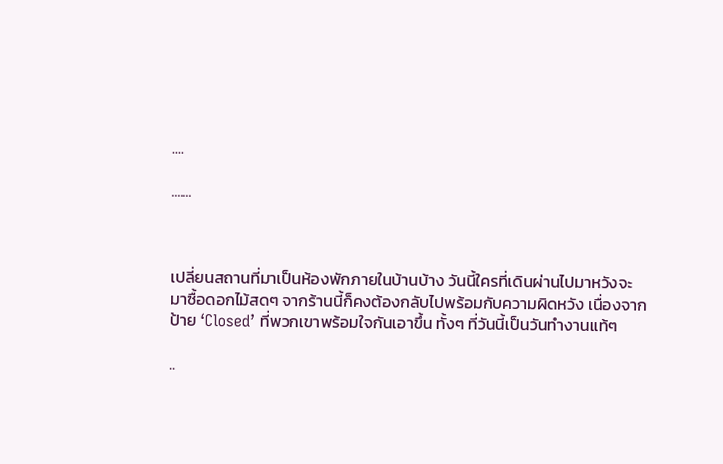....

.......



เปลี่ยนสถานที่มาเป็นห้องพักภายในบ้านบ้าง วันนี้ใครที่เดินผ่านไปมาหวังจะมาซื้อดอกไม้สดๆ จากร้านนี้ก็คงต้องกลับไปพร้อมกับความผิดหวัง เนื่องจากป้าย ‘Closed’ ที่พวกเขาพร้อมใจกันเอาขึ้น ทั้งๆ ที่วันนี้เป็นวันทำงานแท้ๆ

..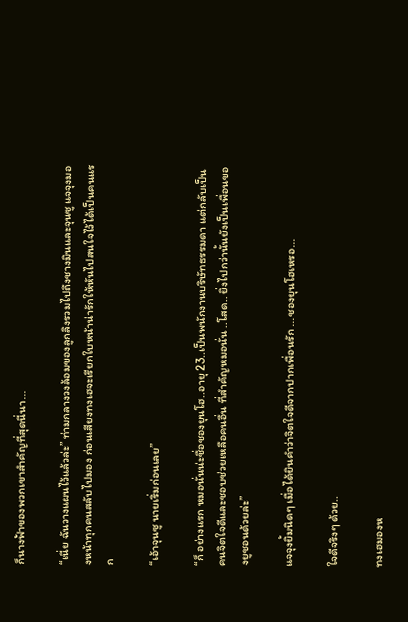ก็นางฟ้าของพวกเขาสำคัญที่สุดนี่นา...

“เนี่ย ฉันวางแผนไว้แล้วล่ะ” ท่ามกลางวงล้อมของลูกลิงรวมไปถึงชางมินและจุนซู แจจุงมองหน้าทุกคนสลับไปมอง ก่อนเสียงทงเฮจะเรียกใบหน้าน่ารักให้หันไปสนใจไว้ได้เป็นคนแรก

“เอ้าจุนซู นายเริ่มก่อนเลย”

“ก็ อย่างแรก หมอนั่นน่ะชื่อชองยุนโฮ..อายุ 23..เป็นพนักงานบริษัทธรรมดา แต่กลับเป็นคนจิตใจดีและชอบช่วยเหลือคนอื่น ที่สำคัญหมอนั่น ..โสด.. ยิ่งไปกว่านั้นยังเป็นเพื่อนของยูชอนด้วยล่ะ”

แจจุงยิ้มนิดๆ เมื่อได้ยินคำว่าจิตใจดีจากปากเพื่อนรัก ...ชองยุนโฮเหรอ...

ใจดีจริงๆ ด้วย..

ทงเฮมองห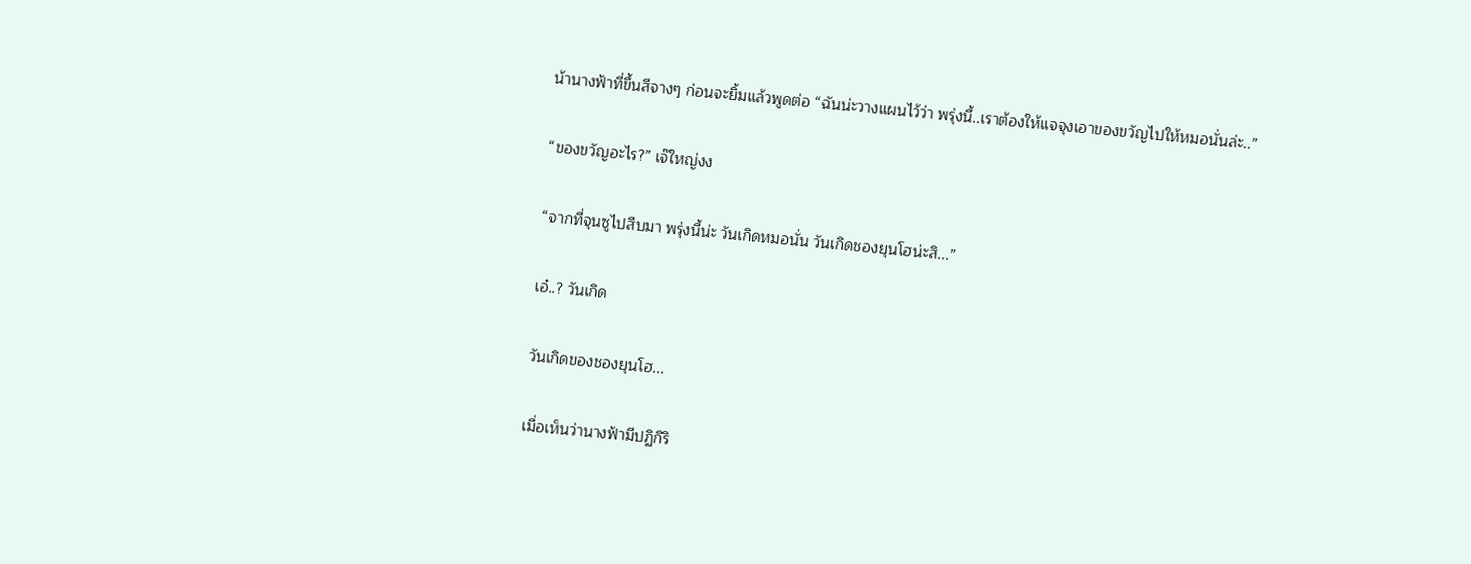น้านางฟ้าที่ขึ้นสีจางๆ ก่อนจะยิ้มแล้วพูดต่อ “ฉันน่ะวางแผนไว้ว่า พรุ่งนี้..เราต้องให้แจจุงเอาของขวัญไปให้หมอนั่นล่ะ..”

“ของขวัญอะไร?” เจ๊ใหญ่งง

“จากที่จุนซูไปสืบมา พรุ่งนี้น่ะ วันเกิดหมอนั่น วันเกิดชองยุนโฮน่ะสิ...”

เอ๋..? วันเกิด

วันเกิดของชองยุนโฮ...

เมื่อเห็นว่านางฟ้ามีปฏิกิริ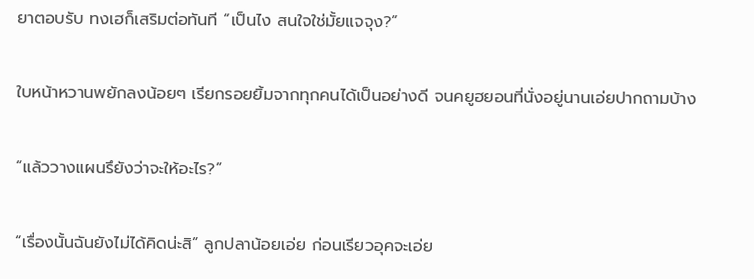ยาตอบรับ ทงเฮก็เสริมต่อทันที “เป็นไง สนใจใช่มั้ยแจจุง?”

ใบหน้าหวานพยักลงน้อยๆ เรียกรอยยิ้มจากทุกคนได้เป็นอย่างดี จนคยูฮยอนที่นั่งอยู่นานเอ่ยปากถามบ้าง

“แล้ววางแผนรึยังว่าจะให้อะไร?”

“เรื่องนั้นฉันยังไม่ได้คิดน่ะสิ” ลูกปลาน้อยเอ่ย ก่อนเรียวอุคจะเอ่ย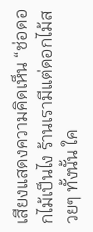เสียงแสดงความคิดเห็น “ช่อดอกไม้เป็นไง ร้านเรามีแต่ดอกไม้สวยๆ ทั้งนั้น ใค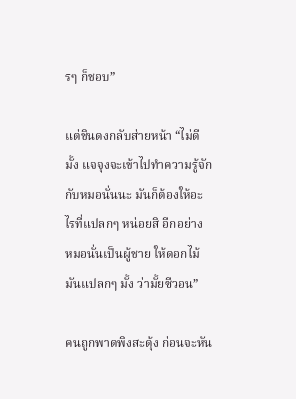รๆ ก็ชอบ”

แต่ชินดงกลับส่ายหน้า “ไม่ดีมั้ง แจจุงจะเข้าไปทำความรู้จักกับหมอนั่นนะ มันก็ต้องให้อะไรที่แปลกๆ หน่อยสิ อีกอย่าง หมอนั่นเป็นผู้ชาย ให้ดอกไม้มันแปลกๆ มั้ง ว่ามั้ยซีวอน”

คนถูกพาดพิงสะดุ้ง ก่อนจะหัน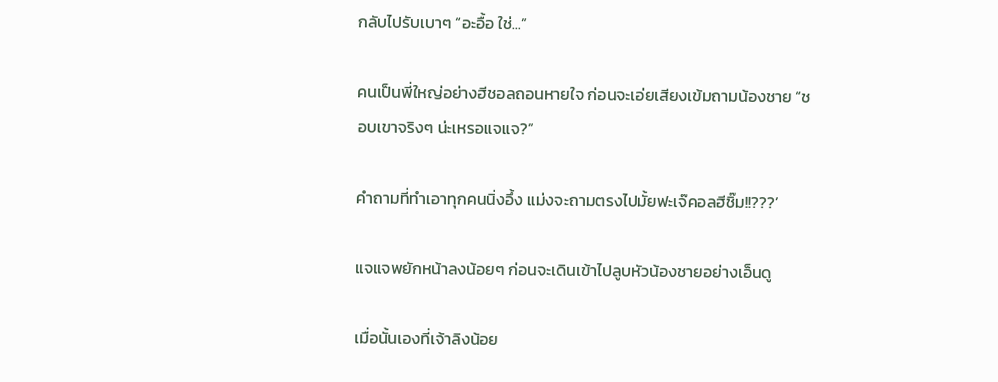กลับไปรับเบาๆ “อะอื้อ ใช่...”

คนเป็นพี่ใหญ่อย่างฮีชอลถอนหายใจ ก่อนจะเอ่ยเสียงเข้มถามน้องชาย “ชอบเขาจริงๆ น่ะเหรอแจแจ?”

คำถามที่ทำเอาทุกคนนิ่งอึ้ง แม่งจะถามตรงไปมั้ยฟะเจ๊คอลฮีชิ๊ม!!???’

แจแจพยักหน้าลงน้อยๆ ก่อนจะเดินเข้าไปลูบหัวน้องชายอย่างเอ็นดู

เมื่อนั้นเองที่เจ้าลิงน้อย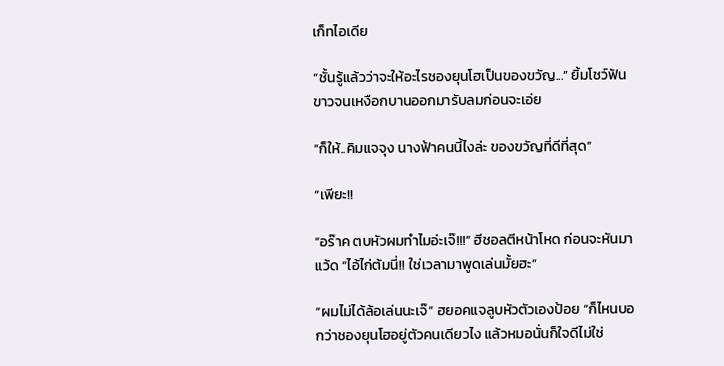เก็ทไอเดีย

“ชั้นรู้แล้วว่าจะให้อะไรชองยุนโฮเป็นของขวัญ...” ยิ้มโชว์ฟันขาวจนเหงือกบานออกมารับลมก่อนจะเอ่ย

“ก็ให้..คิมแจจุง นางฟ้าคนนี้ไงล่ะ ของขวัญที่ดีที่สุด”

“เพียะ!!

“อร๊าค ตบหัวผมทำไมอ่ะเจ๊!!!” ฮีชอลตีหน้าโหด ก่อนจะหันมาแว้ด “ไอ้ไก่ต้มนี่!! ใช่เวลามาพูดเล่นมั้ยฮะ”

“ผมไม่ได้ล้อเล่นนะเจ๊” ฮยอคแจลูบหัวตัวเองป้อย “ก็ไหนบอกว่าชองยุนโฮอยู่ตัวคนเดียวไง แล้วหมอนั่นก็ใจดีไม่ใช่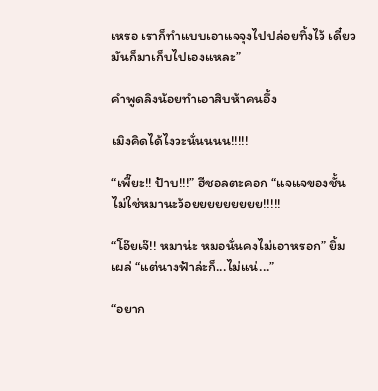เหรอ เราก็ทำแบบเอาแจจุงไปปล่อยทิ้งไว้ เดี๋ยวมันก็มาเก็บไปเองแหละ”

คำพูดลิงน้อยทำเอาสิบห้าคนอึ้ง

เมิงคิดได้ไงวะนั่นนนน!!!!!

“เพี๊ยะ!! ป้าบ!!!” ฮีชอลตะคอก “แจแจของชั้นไม่ใช่หมานะว้อยยยยยยยยย!!!!!

“โอ๊ยเจ๊!! หมาน่ะ หมอนั่นคงไม่เอาหรอก” ยิ้มเผล่ “แต่นางฟ้าล่ะก็...ไม่แน่...”

“อยาก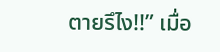ตายรึไง!!” เมื่อ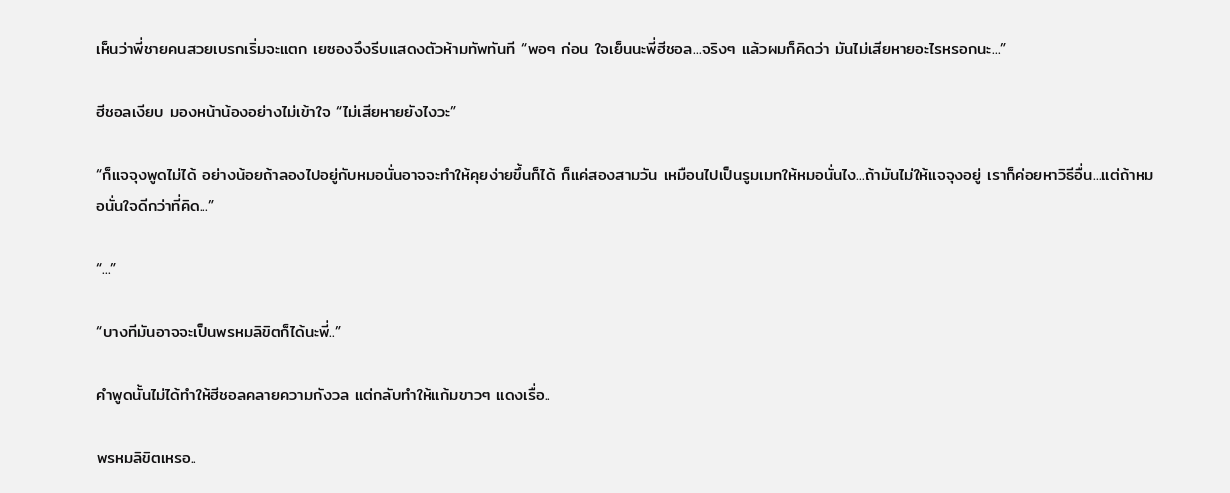เห็นว่าพี่ชายคนสวยเบรกเริ่มจะแตก เยซองจึงรีบแสดงตัวห้ามทัพทันที “พอๆ ก่อน ใจเย็นนะพี่ฮีชอล...จริงๆ แล้วผมก็คิดว่า มันไม่เสียหายอะไรหรอกนะ...”

ฮีชอลเงียบ มองหน้าน้องอย่างไม่เข้าใจ “ไม่เสียหายยังไงวะ”

“ก็แจจุงพูดไม่ได้ อย่างน้อยถ้าลองไปอยู่กับหมอนั่นอาจจะทำให้คุยง่ายขึ้นก็ได้ ก็แค่สองสามวัน เหมือนไปเป็นรูมเมทให้หมอนั่นไง...ถ้ามันไม่ให้แจจุงอยู่ เราก็ค่อยหาวิธีอื่น...แต่ถ้าหมอนั่นใจดีกว่าที่คิด...”

“...”

“บางทีมันอาจจะเป็นพรหมลิขิตก็ได้นะพี่..”

คำพูดนั้นไม่ได้ทำให้ฮีชอลคลายความกังวล แต่กลับทำให้แก้มขาวๆ แดงเรื่อ..

พรหมลิขิตเหรอ..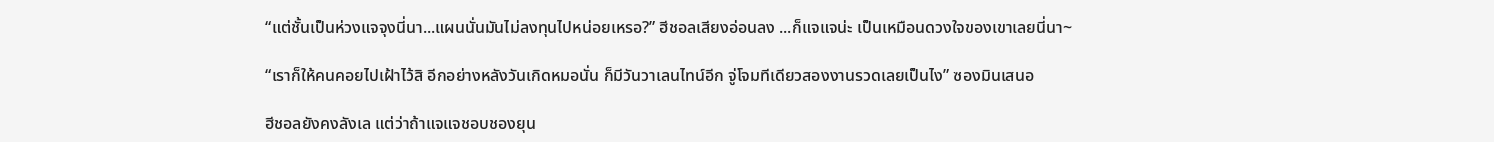“แต่ชั้นเป็นห่วงแจจุงนี่นา...แผนนั่นมันไม่ลงทุนไปหน่อยเหรอ?” ฮีชอลเสียงอ่อนลง ...ก็แจแจน่ะ เป็นเหมือนดวงใจของเขาเลยนี่นา~

“เราก็ให้คนคอยไปเฝ้าไว้สิ อีกอย่างหลังวันเกิดหมอนั่น ก็มีวันวาเลนไทน์อีก จู่โจมทีเดียวสองงานรวดเลยเป็นไง” ซองมินเสนอ

ฮีชอลยังคงลังเล แต่ว่าถ้าแจแจชอบชองยุน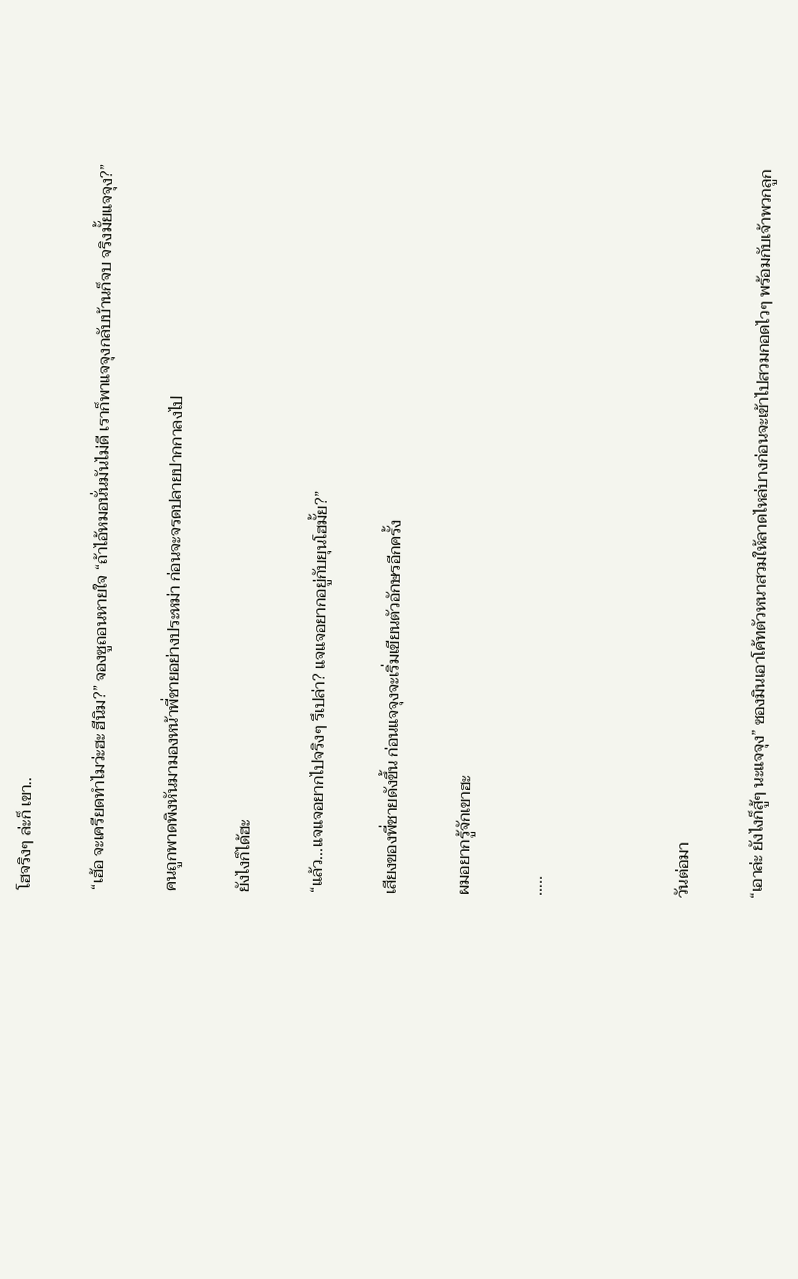โฮจริงๆ ล่ะก็ เขา..

“เฮ้อ จะเครียดทำไมว่ะฮะ ฮีนิม?” จองซูถอนหายใจ “ถ้าไอ้หมอนั่นมันไม่ดี เราก็พาแจจุงกลับบ้านก็จบ จริงมั้ยแจจุง?”

คนถูกพาดพิงหันมามองหน้าพี่ชายอย่างประหม่า ก่อนจะจรดปลายปากกาลงไป

ยังไงก็ได้ฮะ

“แล้ว...แจแจอยากไปจริงๆ รึเปล่า? แจแจอยากอยู่กับยุนโฮมั้ย?”

เสียงของพี่ชายดังขึ้น ก่อนแจจุงจะเริ่มเขียนตัวอักษรอีกครั้ง

ผมอยากรู้จักเขาฮะ

…..



วันต่อมา

“เอาล่ะ ยังไงก็สู้ๆ นะแจจุง” ซองมินเอาโค้ทตัวหนาสวมให้ลาดไหล่บางก่อนจะเข้าไปสวมกอดไวๆ พร้อมกับเจ้าพวกลูก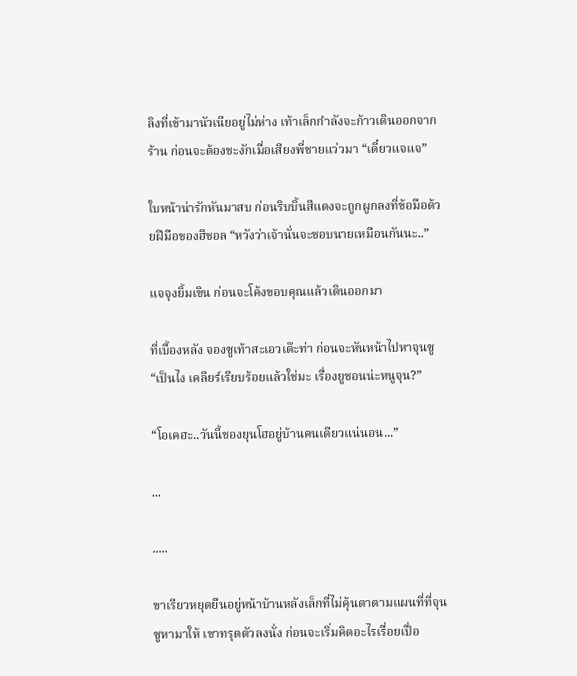ลิงที่เข้ามานัวเนียอยู่ไม่ห่าง เท้าเล็กกำลังจะก้าวเดินออกจากร้าน ก่อนจะต้องชะงักเมื่อเสียงพี่ชายแว่วมา “เดี๋ยวแจแจ”

ใบหน้าน่ารักหันมาสบ ก่อนริบบิ้นสีแดงจะถูกผูกลงที่ข้อมือด้วยฝีมือของฮีชอล “หวังว่าเจ้านั่นจะชอบนายเหมือนกันนะ..”

แจจุงยิ้มเขิน ก่อนจะโค้งขอบคุณแล้วเดินออกมา

ที่เบื้องหลัง จองซูเท้าสะเอวเต๊ะท่า ก่อนจะหันหน้าไปหาจุนซู “เป็นไง เคลียร์เรียบร้อยแล้วใช่มะ เรื่องยูชอนน่ะหนูจุน?”

“โอเคฮะ..วันนี้ชองยุนโฮอยู่บ้านคนเดียวแน่นอน...”

...

.....

ขาเรียวหยุดยืนอยู่หน้าบ้านหลังเล็กที่ไม่คุ้นตาตามแผนที่ที่จุนซูหามาให้ เขาทรุดตัวลงนั่ง ก่อนจะเริ่มคิดอะไรเรื่อยเปื่อ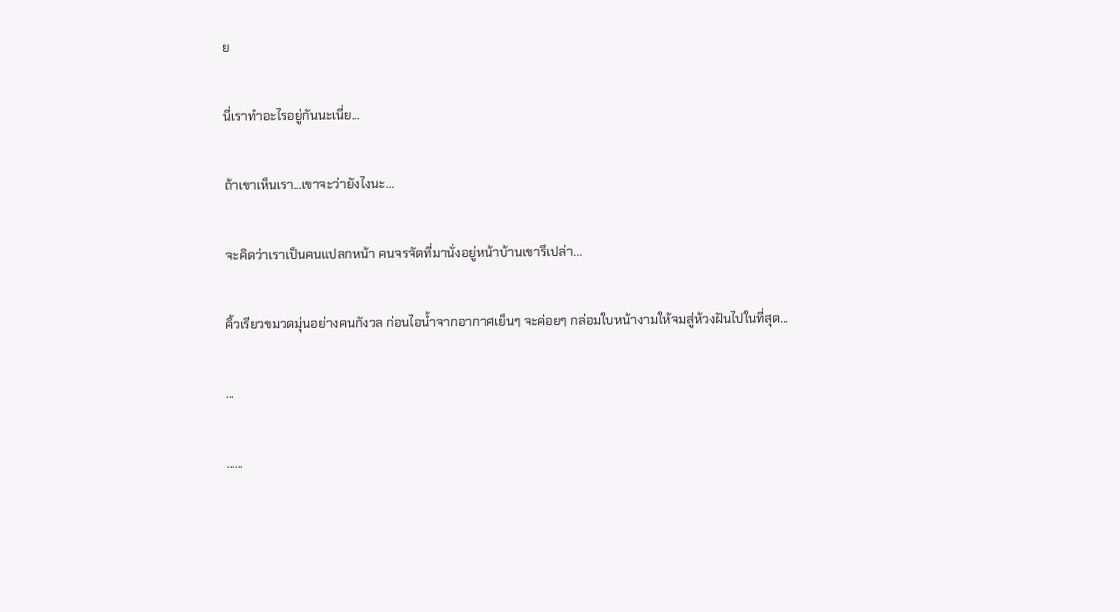ย

นี่เราทำอะไรอยู่กันนะเนี่ย...

ถ้าเขาเห็นเรา...เขาจะว่ายังไงนะ...

จะคิดว่าเราเป็นคนแปลกหน้า คนจรจัดที่มานั่งอยู่หน้าบ้านเขารึเปล่า...

คิ้วเรียวขมวดมุ่นอย่างคนกังวล ก่อนไอน้ำจากอากาศเย็นๆ จะค่อยๆ กล่อมใบหน้างามให้จมสู่ห้วงฝันไปในที่สุด...

...

......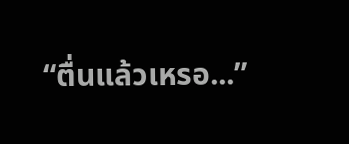“ตื่นแล้วเหรอ...”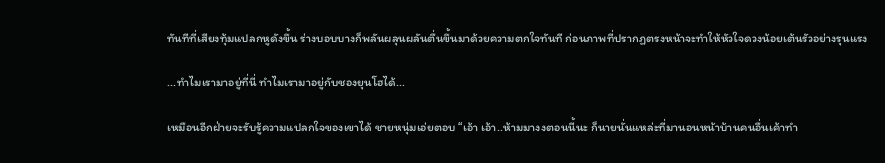ทันทีที่เสียงทุ้มแปลกหูดังขึ้น ร่างบอบบางก็พลันผลุนผลันตื่นขึ้นมาด้วยความตกใจทันที ก่อนภาพที่ปรากฏตรงหน้าจะทำให้หัวใจดวงน้อยเต้นรัวอย่างรุนแรง

...ทำไมเรามาอยู่ที่นี่ ทำไมเรามาอยู่กับชองยุนโฮได้...

เหมือนอีกฝ่ายจะรับรู้ความแปลกใจของเขาได้ ชายหนุ่มเอ่ยตอบ “เอ้า เอ้า..ห้ามมางงตอนนี้นะ ก็นายนั่นแหล่ะที่มานอนหน้าบ้านคนอื่นเค้าทำ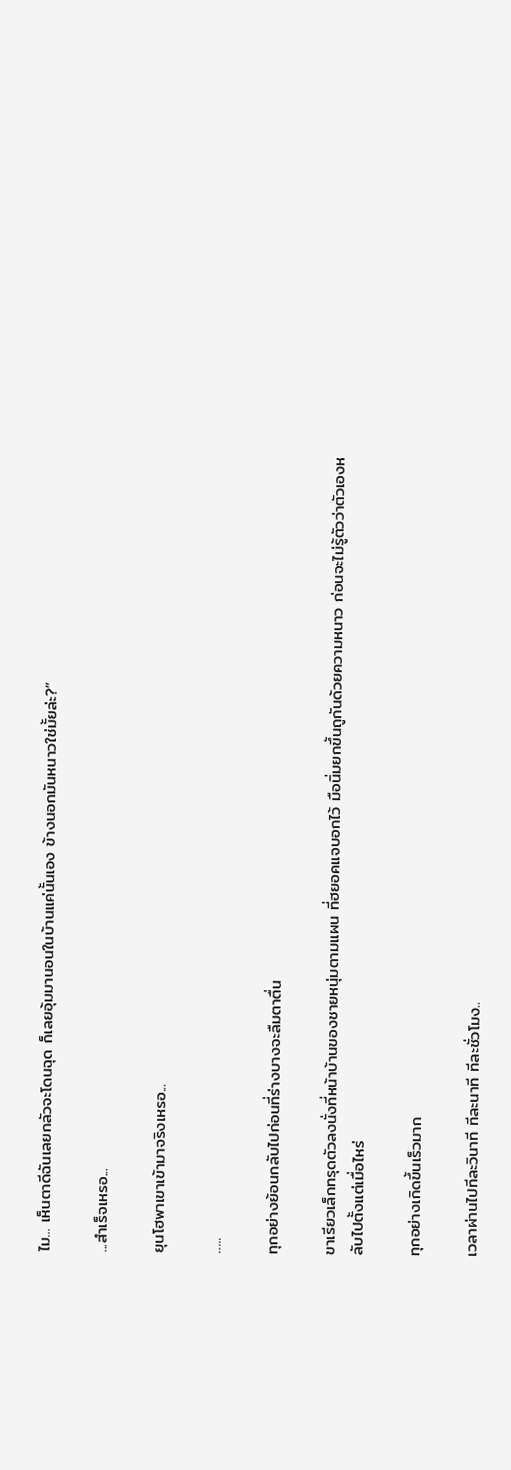ไม... เห็นตาดีฉันเลยกลัวจะโดนฉุด ก็เลยอุ้มมานอนในบ้านแค่นั้นเอง ข้างนอกมันหนาวใช่มั้ยล่ะ?”

...สำเร็จเหรอ...

ยุนโฮพาเขาเข้ามาจริงเหรอ...

…..

ทุกอย่างย้อนกลับไปก่อนที่ร่างบางจะลืมตาตื่น

ขาเรียวเล็กทรุดตัวลงนั่งที่หน้าบ้านของชายหนุ่มตามแผน ที่ฮยอคแจบอกไว้ มือนิ่มยกขึ้นถูกันด้วยความหนาว ก่อนจะไม่รู้ตัวว่าตัวเองหลับไปตั้งแต่เมื่อไหร่

ทุกอย่างเกิดขึ้นเร็วมาก

เวลาผ่านไปทีละวินาที ทีละนาที ทีละชั่วโมง..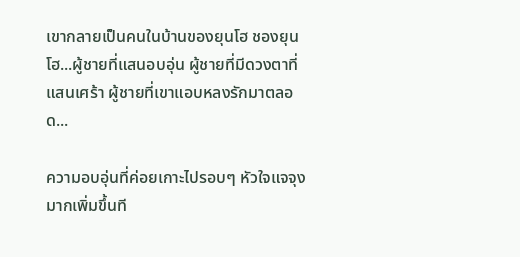เขากลายเป็นคนในบ้านของยุนโฮ ชองยุนโฮ...ผู้ชายที่แสนอบอุ่น ผู้ชายที่มีดวงตาที่แสนเศร้า ผู้ชายที่เขาแอบหลงรักมาตลอด...

ความอบอุ่นที่ค่อยเกาะไปรอบๆ หัวใจแจจุงมากเพิ่มขึ้นที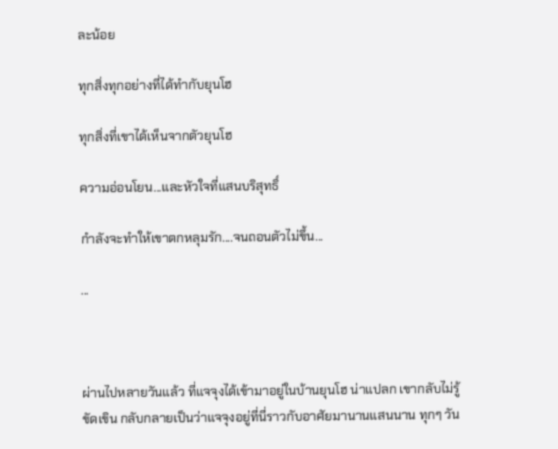ละน้อย

ทุกสิ่งทุกอย่างที่ได้ทำกับยุนโฮ

ทุกสิ่งที่เขาได้เห็นจากตัวยุนโฮ

ความอ่อนโยน...และหัวใจที่แสนบริสุทธิ์

กำลังจะทำให้เขาตกหลุมรัก....จนถอนตัวไม่ขึ้น...

...



ผ่านไปหลายวันแล้ว ที่แจจุงได้เข้ามาอยู่ในบ้านยุนโฮ น่าแปลก เขากลับไม่รู้ขัดเขิน กลับกลายเป็นว่าแจจุงอยู่ที่นี่ราวกับอาศัยมานานแสนนาน ทุกๆ วัน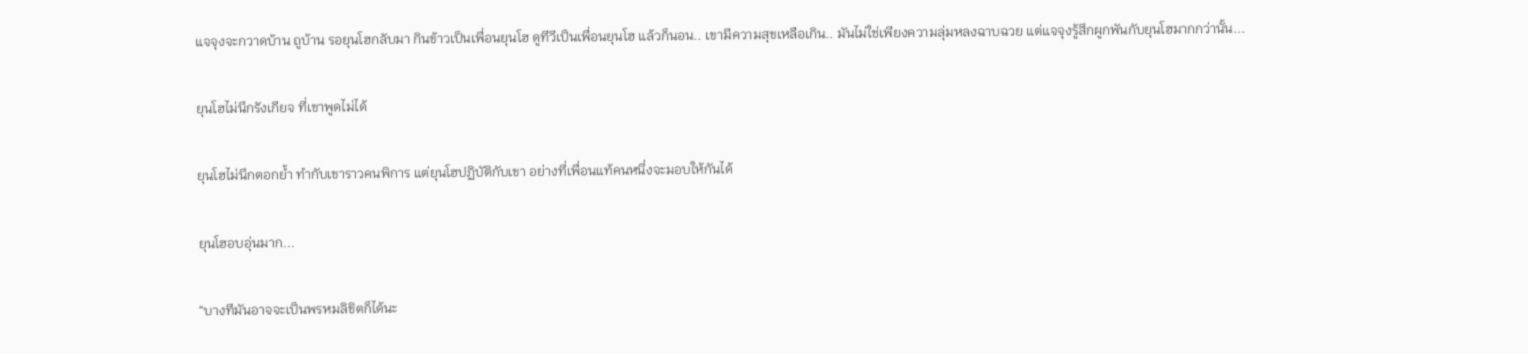แจจุงจะกวาดบ้าน ถูบ้าน รอยุนโฮกลับมา กินข้าวเป็นเพื่อนยุนโฮ ดูทีวีเป็นเพื่อนยุนโฮ แล้วก็นอน.. เขามีความสุขเหลือเกิน.. มันไม่ใช่เพียงความลุ่มหลงฉาบฉวย แต่แจจุงรู้สึกผูกพันกับยุนโฮมากกว่านั้น...

ยุนโฮไม่นึกรังเกียจ ที่เขาพูดไม่ได้

ยุนโฮไม่นึกตอกย้ำ ทำกับเขาราวคนพิการ แต่ยุนโฮปฏิบัติกับเขา อย่างที่เพื่อนแท้คนหนึ่งจะมอบให้กันได้

ยุนโฮอบอุ่นมาก...

“บางทีมันอาจจะเป็นพรหมลิขิตก็ได้นะ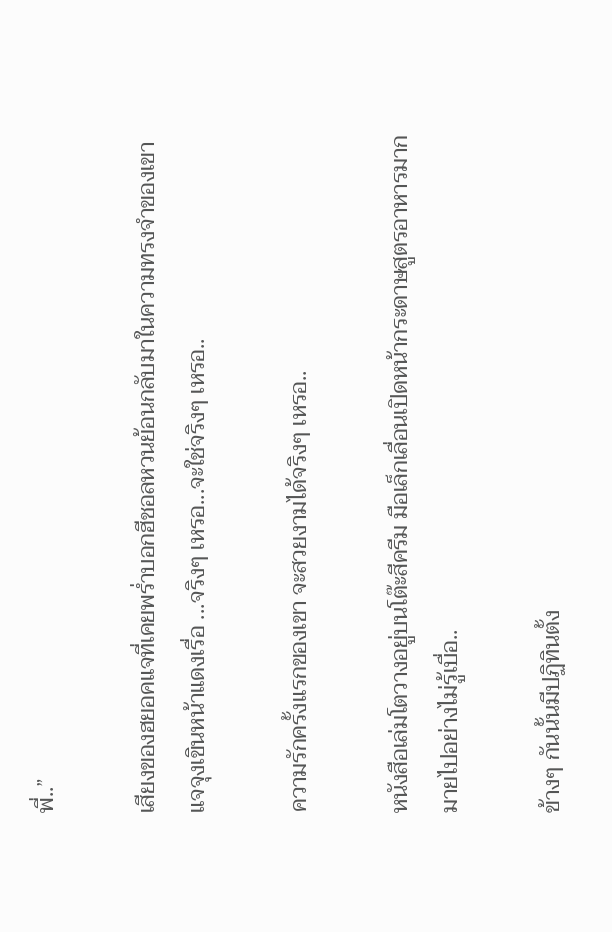พี่..”

เสียงของฮยอคแจที่เคยพร่ำบอกฮีชอลหวนย้อนกลับมาในความทรงจำของเขา แจจุงเขินหน้าแดงเรื่อ ...จริงๆ เหรอ...จะใช่จริงๆ เหรอ..

ความรักครั้งแรกของเขา จะสวยงามได้จริงๆ เหรอ..

หนังสือเล่มโตวางอยู่บนโต๊ะสีครีม มือเล็กเลื่อนเปิดหน้ากระดาษสูตรอาหารมากมายไปอย่างไม่รู้เบื่อ..

ข้างๆ กันนั้นมีปฏิทินตั้ง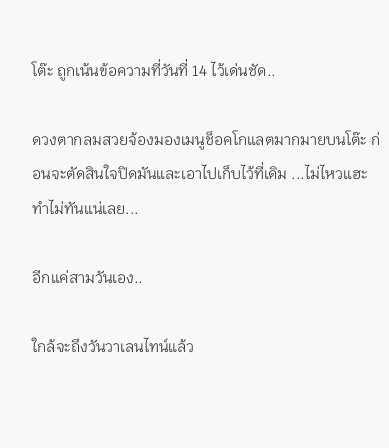โต๊ะ ถูกเน้นข้อความที่วันที่ 14 ไว้เด่นชัด..

ดวงตากลมสวยจ้องมองเมนูช็อคโกแลตมากมายบนโต๊ะ ก่อนจะตัดสินใจปิดมันและเอาไปเก็บไว้ที่เดิม ...ไม่ไหวแฮะ ทำไม่ทันแน่เลย...

อีกแค่สามวันเอง..

ใกล้จะถึงวันวาเลนไทน์แล้ว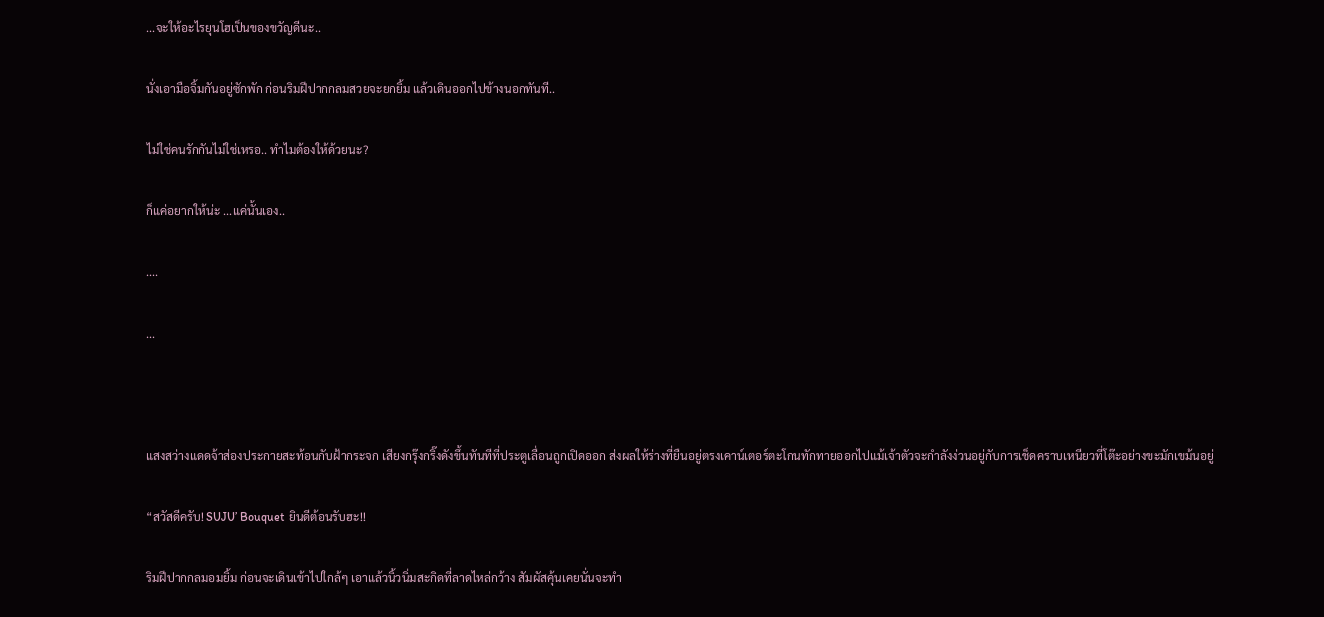...จะให้อะไรยุนโฮเป็นของขวัญดีนะ..

นั่งเอามือจิ้มกันอยู่ซักพัก ก่อนริมฝีปากกลมสวยจะยกยิ้ม แล้วเดินออกไปข้างนอกทันที..

ไม่ใช่คนรักกันไม่ใช่เหรอ.. ทำไมต้องให้ด้วยนะ?

ก็แค่อยากให้น่ะ ...แค่นั้นเอง..

....

...



แสงสว่างแดดจ้าส่องประกายสะท้อนกับฝ้ากระจก เสียงกรุ๊งกริ๊งดังขึ้นทันทีที่ประตูเลื่อนถูกเปิดออก ส่งผลให้ร่างที่ยืนอยู่ตรงเคาน์เตอร์ตะโกนทักทายออกไปแม้เจ้าตัวจะกำลังง่วนอยู่กับการเช็ดคราบเหนียวที่โต๊ะอย่างขะมักเขม้นอยู่

“สวัสดีครับ! SUJU’ Bouquet ยินดีต้อนรับฮะ!!

ริมฝีปากกลมอมยิ้ม ก่อนจะเดินเข้าไปใกล้ๆ เอาแล้วนิ้วนิ่มสะกิดที่ลาดไหล่กว้าง สัมผัสคุ้นเคยนั่นจะทำ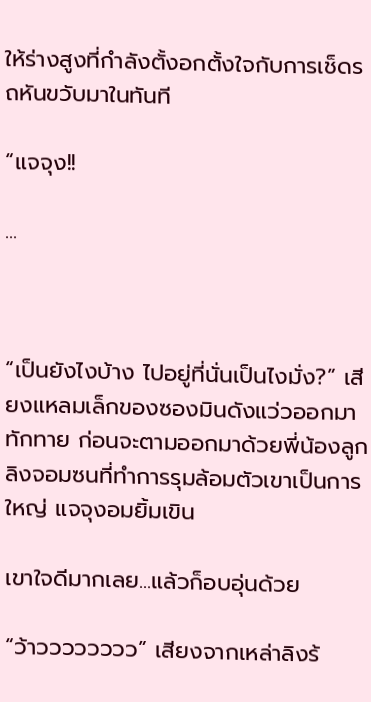ให้ร่างสูงที่กำลังตั้งอกตั้งใจกับการเช็ดรถหันขวับมาในทันที

“แจจุง!!

...



“เป็นยังไงบ้าง ไปอยู่ที่นั่นเป็นไงมั่ง?” เสียงแหลมเล็กของซองมินดังแว่วออกมาทักทาย ก่อนจะตามออกมาด้วยพี่น้องลูกลิงจอมซนที่ทำการรุมล้อมตัวเขาเป็นการใหญ่ แจจุงอมยิ้มเขิน

เขาใจดีมากเลย...แล้วก็อบอุ่นด้วย

“ว้าวววววววว” เสียงจากเหล่าลิงร้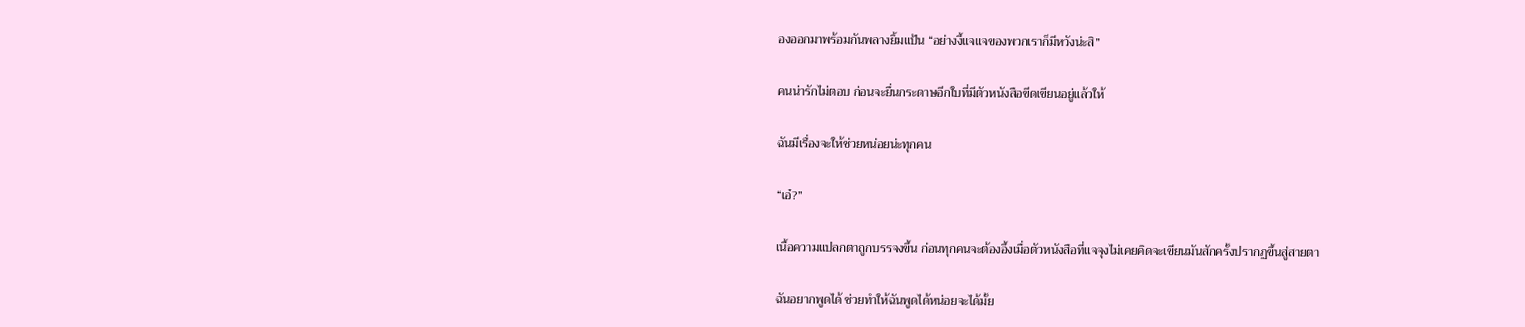องออกมาพร้อมกันพลางยิ้มแป้น “อย่างงี้แจแจของพวกเราก็มีหวังน่ะสิ”

คนน่ารักไม่ตอบ ก่อนจะยื่นกระดาษอีกใบที่มีตัวหนังสือขีดเขียนอยู่แล้วให้

ฉันมีเรื่องจะให้ช่วยหน่อยน่ะทุกคน

“เอ๋?”

เนื้อความแปลกตาถูกบรรจงขึ้น ก่อนทุกคนจะต้องอึ้งเมื่อตัวหนังสือที่แจจุงไม่เคยคิดจะเขียนมันสักครั้งปรากฏขึ้นสู่สายตา

ฉันอยากพูดได้ ช่วยทำให้ฉันพูดได้หน่อยจะได้มั้ย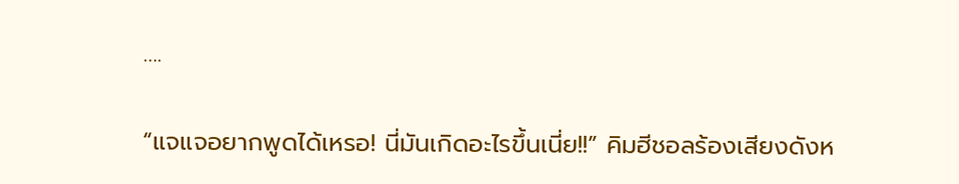….

“แจแจอยากพูดได้เหรอ! นี่มันเกิดอะไรขึ้นเนี่ย!!” คิมฮีชอลร้องเสียงดังห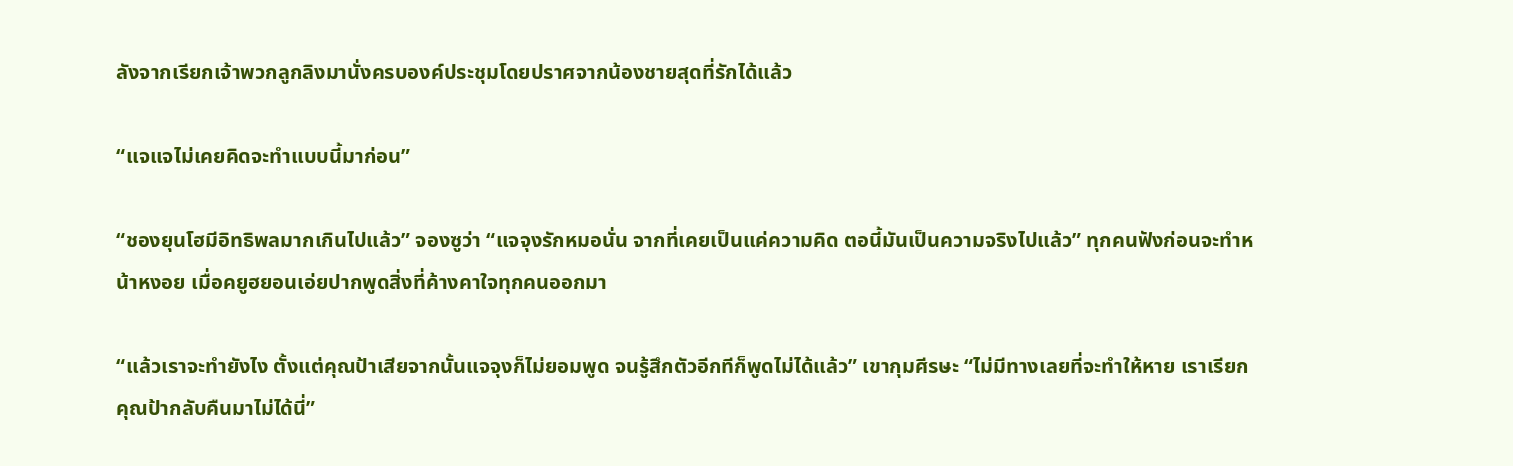ลังจากเรียกเจ้าพวกลูกลิงมานั่งครบองค์ประชุมโดยปราศจากน้องชายสุดที่รักได้แล้ว

“แจแจไม่เคยคิดจะทำแบบนี้มาก่อน”

“ชองยุนโฮมีอิทธิพลมากเกินไปแล้ว” จองซูว่า “แจจุงรักหมอนั่น จากที่เคยเป็นแค่ความคิด ตอนี้มันเป็นความจริงไปแล้ว” ทุกคนฟังก่อนจะทำหน้าหงอย เมื่อคยูฮยอนเอ่ยปากพูดสิ่งที่ค้างคาใจทุกคนออกมา

“แล้วเราจะทำยังไง ตั้งแต่คุณป้าเสียจากนั้นแจจุงก็ไม่ยอมพูด จนรู้สึกตัวอีกทีก็พูดไม่ได้แล้ว” เขากุมศีรษะ “ไม่มีทางเลยที่จะทำให้หาย เราเรียกคุณป้ากลับคืนมาไม่ได้นี่”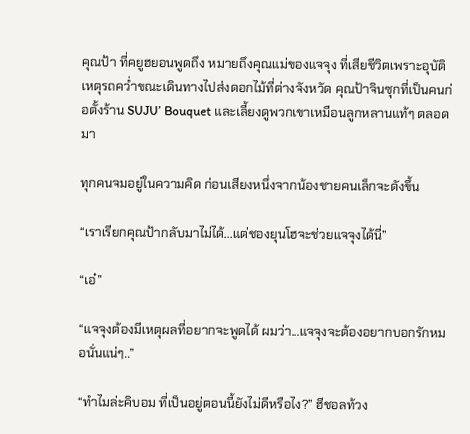คุณป้า ที่คยูฮยอนพูดถึง หมายถึงคุณแม่ของแจจุง ที่เสียชีวิตเพราะอุบัติเหตุรถคว่ำขณะเดินทางไปส่งดอกไม้ที่ต่างจังหวัด คุณป้าจินซุกที่เป็นคนก่อตั้งร้าน SUJU’ Bouquet และเลี้ยงดูพวกเขาเหมือนลูกหลานแท้ๆ ตลอดมา

ทุกคนจมอยู่ในความคิด ก่อนเสียงหนึ่งจากน้องชายคนเล็กจะดังขึ้น

“เราเรียกคุณป้ากลับมาไม่ได้...แต่ชองยุนโฮจะช่วยแจจุงได้นี่”

“เอ๋”

“แจจุงต้องมีเหตุผลที่อยากจะพูดได้ ผมว่า...แจจุงจะต้องอยากบอกรักหมอนั่นแน่ๆ..”

“ทำไมล่ะคิบอม ที่เป็นอยู่ตอนนี้ยังไม่ดีหรือไง?” ฮีชอลท้วง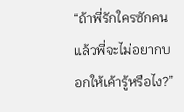“ถ้าพี่รักใครซักคน แล้วพี่จะไม่อยากบอกให้เค้ารู้หรือไง?”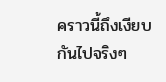คราวนี้ถึงเงียบกันไปจริงๆ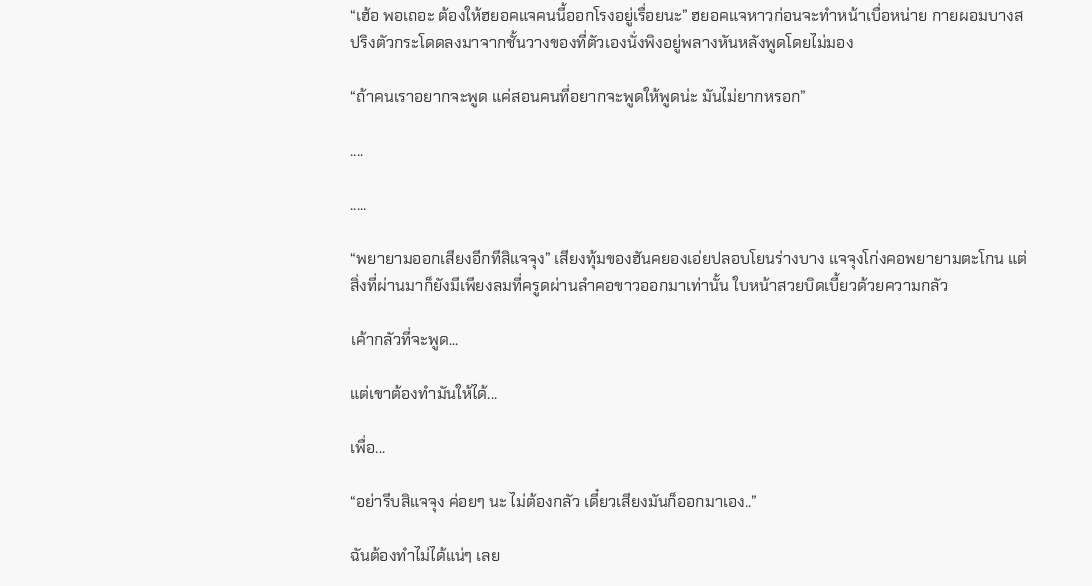“เฮ้อ พอเถอะ ต้องให้ฮยอคแจคนนี้ออกโรงอยู่เรื่อยนะ” ฮยอคแจหาวก่อนจะทำหน้าเบื่อหน่าย กายผอมบางสปริงตัวกระโดดลงมาจากชั้นวางของที่ตัวเองนั่งพิงอยู่พลางหันหลังพูดโดยไม่มอง

“ถ้าคนเราอยากจะพูด แค่สอนคนที่อยากจะพูดให้พูดน่ะ มันไม่ยากหรอก”

....

.....

“พยายามออกเสียงอีกทีสิแจจุง” เสียงทุ้มของฮันคยองเอ่ยปลอบโยนร่างบาง แจจุงโก่งคอพยายามตะโกน แต่สิ่งที่ผ่านมาก็ยังมีเพียงลมที่ครูดผ่านลำคอขาวออกมาเท่านั้น ใบหน้าสวยบิดเบี้ยวด้วยความกลัว

เค้ากลัวที่จะพูด...

แต่เขาต้องทำมันให้ได้...

เพื่อ...

“อย่ารีบสิแจจุง ค่อยๆ นะ ไม่ต้องกลัว เดี๋ยวเสียงมันก็ออกมาเอง..”

ฉันต้องทำไม่ได้แน่ๆ เลย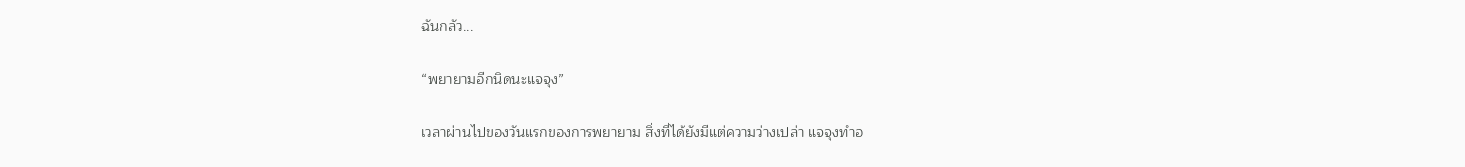ฉันกลัว...

“พยายามอีกนิดนะแจจุง”

เวลาผ่านไปของวันแรกของการพยายาม สิ่งที่ได้ยังมีแต่ความว่างเปล่า แจจุงทำอ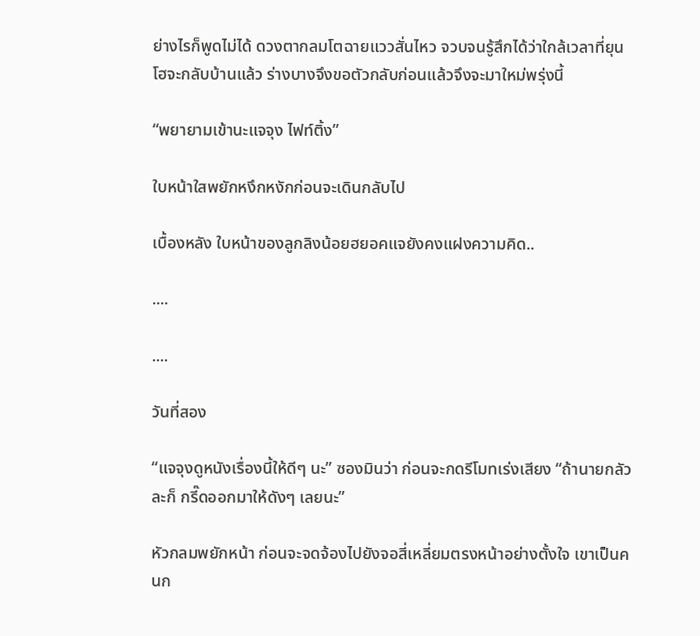ย่างไรก็พูดไม่ได้ ดวงตากลมโตฉายแววสั่นไหว จวบจนรู้สึกได้ว่าใกล้เวลาที่ยุนโฮจะกลับบ้านแล้ว ร่างบางจึงขอตัวกลับก่อนแล้วจึงจะมาใหม่พรุ่งนี้

“พยายามเข้านะแจจุง ไฟท์ติ้ง”

ใบหน้าใสพยักหงึกหงักก่อนจะเดินกลับไป

เบื้องหลัง ใบหน้าของลูกลิงน้อยฮยอคแจยังคงแฝงความคิด..

....

....

วันที่สอง

“แจจุงดูหนังเรื่องนี้ให้ดีๆ นะ” ซองมินว่า ก่อนจะกดรีโมทเร่งเสียง “ถ้านายกลัวละก็ กรี๊ดออกมาให้ดังๆ เลยนะ”

หัวกลมพยักหน้า ก่อนจะจดจ้องไปยังจอสี่เหลี่ยมตรงหน้าอย่างตั้งใจ เขาเป็นคนก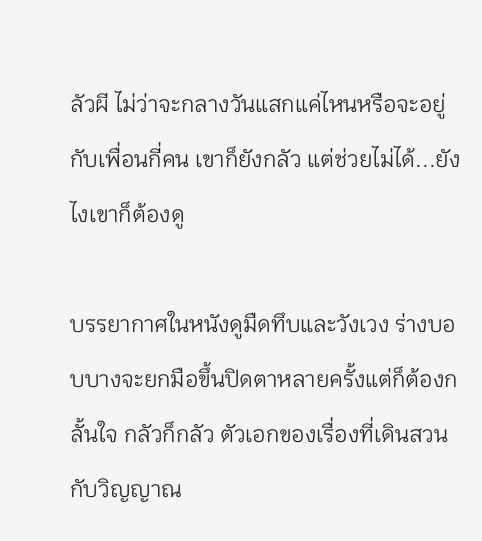ลัวผี ไม่ว่าจะกลางวันแสกแค่ไหนหรือจะอยู่กับเพื่อนกี่คน เขาก็ยังกลัว แต่ช่วยไม่ได้...ยังไงเขาก็ต้องดู

บรรยากาศในหนังดูมืดทึบและวังเวง ร่างบอบบางจะยกมือขึ้นปิดตาหลายครั้งแต่ก็ต้องกลั้นใจ กลัวก็กลัว ตัวเอกของเรื่องที่เดินสวนกับวิญญาณ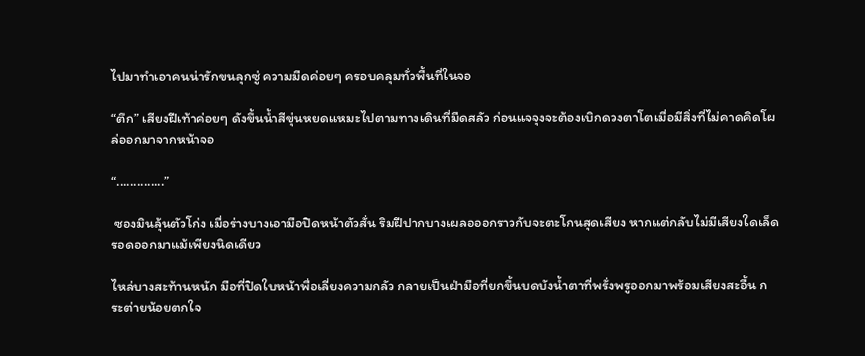ไปมาทำเอาคนน่ารักขนลุกซู่ ความมืดค่อยๆ ครอบคลุมทั่วพื้นที่ในจอ

“ตึก” เสียงฝีเท้าค่อยๆ ดังขึ้นน้ำสีขุ่นหยดแหมะไปตามทางเดินที่มืดสลัว ก่อนแจจุงจะต้องเบิกดวงตาโตเมื่อมีสิ่งที่ไม่คาดคิดโผล่ออกมาจากหน้าจอ

“..............”

 ซองมินลุ้นตัวโก่ง เมื่อร่างบางเอามือปิดหน้าตัวสั่น ริมฝีปากบางเผลอออกราวกับจะตะโกนสุดเสียง หากแต่กลับไม่มีเสียงใดเล็ดรอดออกมาแม้เพียงนิดเดียว

ไหล่บางสะท้านหนัก มือที่ปิดใบหน้าพื่อเลี่ยงความกลัว กลายเป็นฝ่ามือที่ยกขึ้นบดบังน้ำตาที่พรั่งพรูออกมาพร้อมเสียงสะอื้น กระต่ายน้อยตกใจ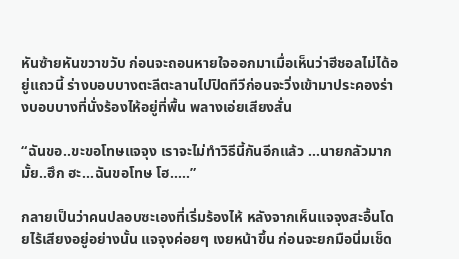หันซ้ายหันขวาขวับ ก่อนจะถอนหายใจออกมาเมื่อเห็นว่าฮีชอลไม่ได้อยู่แถวนี้ ร่างบอบบางตะลีตะลานไปปิดทีวีก่อนจะวิ่งเข้ามาประคองร่างบอบบางที่นั่งร้องไห้อยู่ที่พื้น พลางเอ่ยเสียงสั่น

“ฉันขอ..ขะขอโทษแจจุง เราจะไม่ทำวิธีนี้กันอีกแล้ว ...นายกลัวมากมั้ย..ฮึก ฮะ...ฉันขอโทษ โฮ.....”

กลายเป็นว่าคนปลอบซะเองที่เริ่มร้องไห้ หลังจากเห็นแจจุงสะอื้นโดยไร้เสียงอยู่อย่างนั้น แจจุงค่อยๆ เงยหน้าขึ้น ก่อนจะยกมือนิ่มเช็ด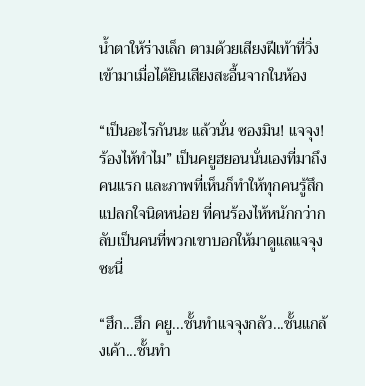น้ำตาให้ร่างเล็ก ตามด้วยเสียงฝีเท้าที่วิ่งเข้ามาเมื่อได้ยินเสียงสะอื้นจากในห้อง

“เป็นอะไรกันนะ แล้วนั่น ซองมิน! แจจุง! ร้องไห้ทำไม” เป็นคยูฮยอนนั่นเองที่มาถึงคนแรก และภาพที่เห็นก็ทำให้ทุกคนรู้สึกแปลกใจนิดหน่อย ที่คนร้องไห้หนักกว่ากลับเป็นคนที่พวกเขาบอกให้มาดูแลแจจุงซะนี่

“ฮึก...ฮึก คยู...ชั้นทำแจจุงกลัว...ชั้นแกล้งเค้า...ชั้นทำ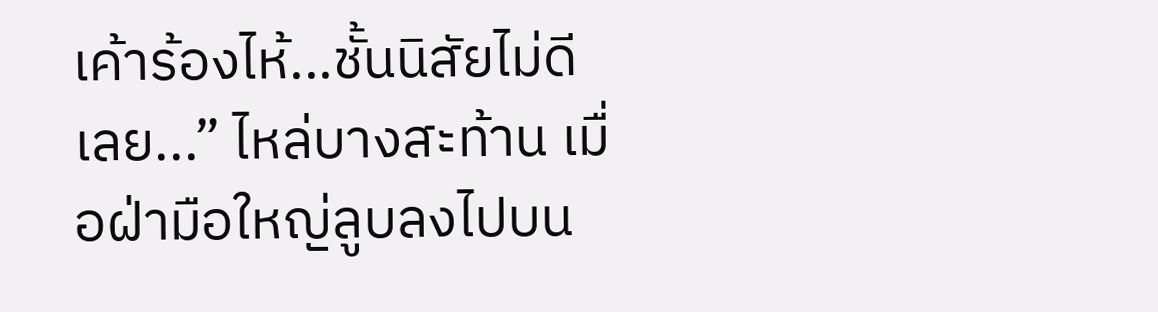เค้าร้องไห้...ชั้นนิสัยไม่ดีเลย...” ไหล่บางสะท้าน เมื่อฝ่ามือใหญ่ลูบลงไปบน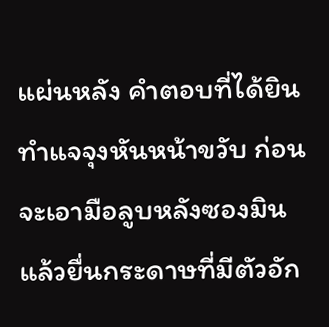แผ่นหลัง คำตอบที่ได้ยินทำแจจุงหันหน้าขวับ ก่อนจะเอามือลูบหลังซองมินแล้วยื่นกระดาษที่มีตัวอัก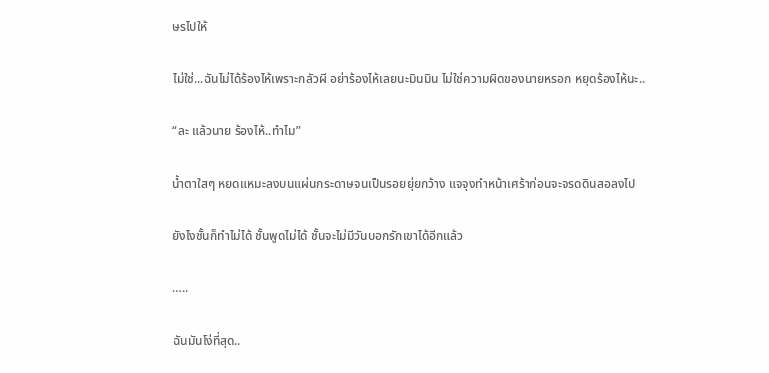ษรไปให้

ไม่ใช่...ฉันไม่ได้ร้องไห้เพราะกลัวผี อย่าร้องไห้เลยนะมินมิน ไม่ใช่ความผิดของนายหรอก หยุดร้องไห้นะ..

“ละ แล้วนาย ร้องไห้..ทำไม”

น้ำตาใสๆ หยดแหมะลงบนแผ่นกระดาษจนเป็นรอยยุ่ยกว้าง แจจุงทำหน้าเศร้าก่อนจะจรดดินสอลงไป

ยังไงชั้นก็ทำไม่ได้ ชั้นพูดไม่ได้ ชั้นจะไม่มีวันบอกรักเขาได้อีกแล้ว

…..

ฉันมันโง่ที่สุด..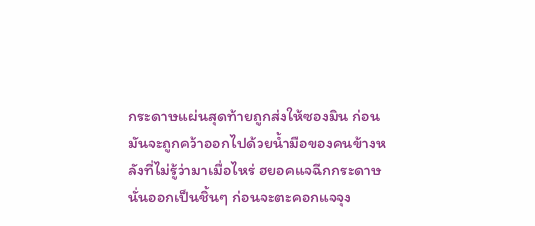กระดาษแผ่นสุดท้ายถูกส่งให้ซองมิน ก่อนมันจะถูกคว้าออกไปด้วยน้ำมือของคนข้างหลังที่ไม่รู้ว่ามาเมื่อไหร่ ฮยอคแจฉีกกระดาษนั่นออกเป็นชิ้นๆ ก่อนจะตะคอกแจจุง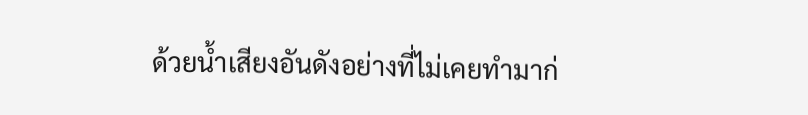ด้วยน้ำเสียงอันดังอย่างที่ไม่เคยทำมาก่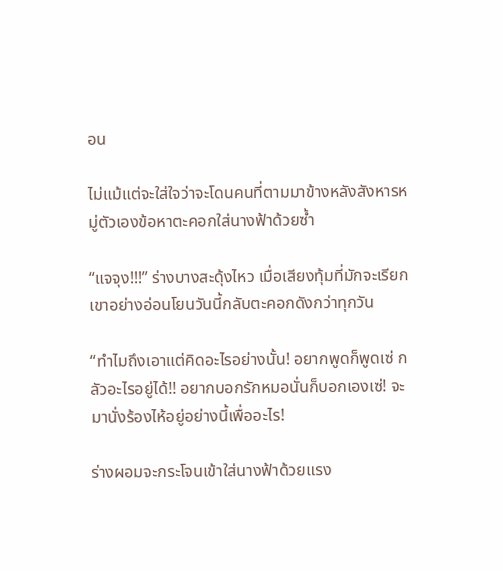อน

ไม่แม้แต่จะใส่ใจว่าจะโดนคนที่ตามมาข้างหลังสังหารหมู่ตัวเองข้อหาตะคอกใส่นางฟ้าด้วยซ้ำ

“แจจุง!!!” ร่างบางสะดุ้งไหว เมื่อเสียงทุ้มที่มักจะเรียกเขาอย่างอ่อนโยนวันนี้กลับตะคอกดังกว่าทุกวัน

“ทำไมถึงเอาแต่คิดอะไรอย่างนั้น! อยากพูดก็พูดเซ่ กลัวอะไรอยู่ได้!! อยากบอกรักหมอนั่นก็บอกเองเซ่! จะมานั่งร้องไห้อยู่อย่างนี้เพื่ออะไร!

ร่างผอมจะกระโจนเข้าใส่นางฟ้าด้วยแรง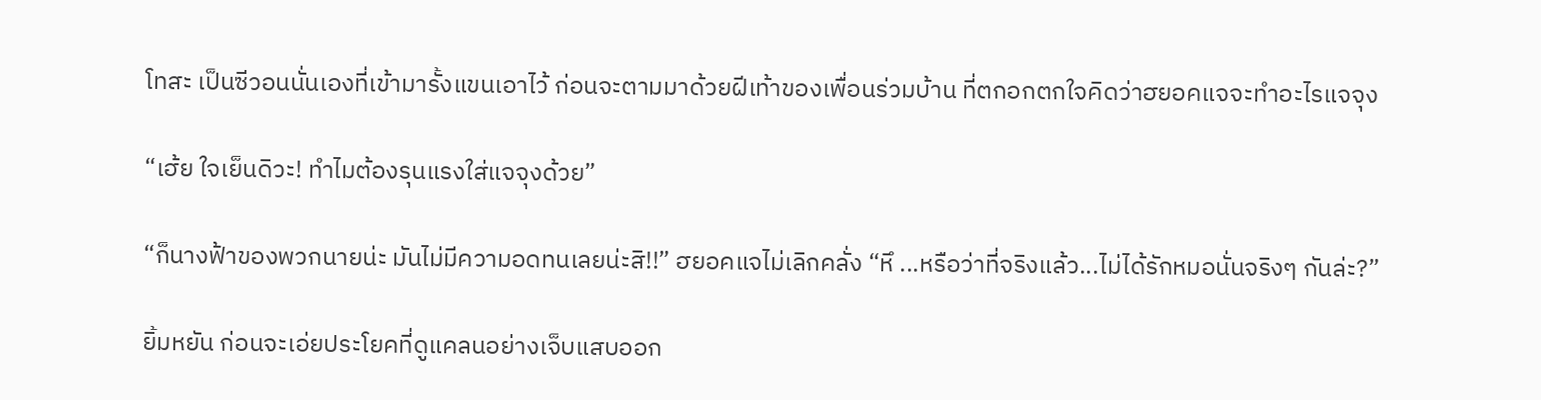โทสะ เป็นซีวอนนั่นเองที่เข้ามารั้งแขนเอาไว้ ก่อนจะตามมาด้วยฝีเท้าของเพื่อนร่วมบ้าน ที่ตกอกตกใจคิดว่าฮยอคแจจะทำอะไรแจจุง

“เฮ้ย ใจเย็นดิวะ! ทำไมต้องรุนแรงใส่แจจุงด้วย”

“ก็นางฟ้าของพวกนายน่ะ มันไม่มีความอดทนเลยน่ะสิ!!” ฮยอคแจไม่เลิกคลั่ง “หึ ...หรือว่าที่จริงแล้ว...ไม่ได้รักหมอนั่นจริงๆ กันล่ะ?”

ยิ้มหยัน ก่อนจะเอ่ยประโยคที่ดูแคลนอย่างเจ็บแสบออก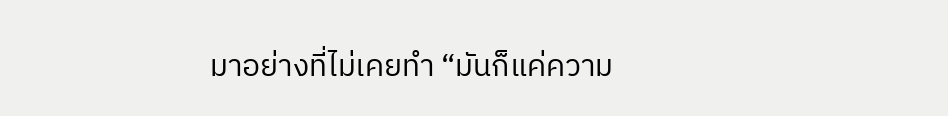มาอย่างที่ไม่เคยทำ “มันก็แค่ความ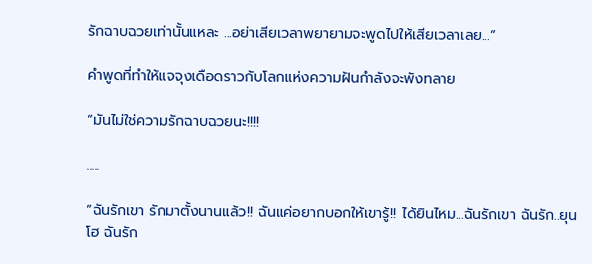รักฉาบฉวยเท่านั้นแหละ ...อย่าเสียเวลาพยายามจะพูดไปให้เสียเวลาเลย...”

คำพูดที่ทำให้แจจุงเดือดราวกับโลกแห่งความฝันกำลังจะพังทลาย

“มันไม่ใช่ความรักฉาบฉวยนะ!!!!

.....

“ฉันรักเขา รักมาตั้งนานแล้ว!! ฉันแค่อยากบอกให้เขารู้!! ได้ยินไหม...ฉันรักเขา ฉันรัก..ยุนโฮ ฉันรัก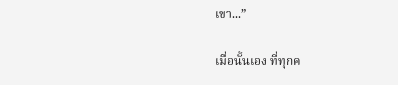เขา...”

เมื่อนั้นเอง ที่ทุกค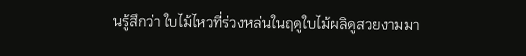นรู้สึกว่า ใบไม้ไหวที่ร่วงหล่นในฤดูใบไม้ผลิดูสวยงามมา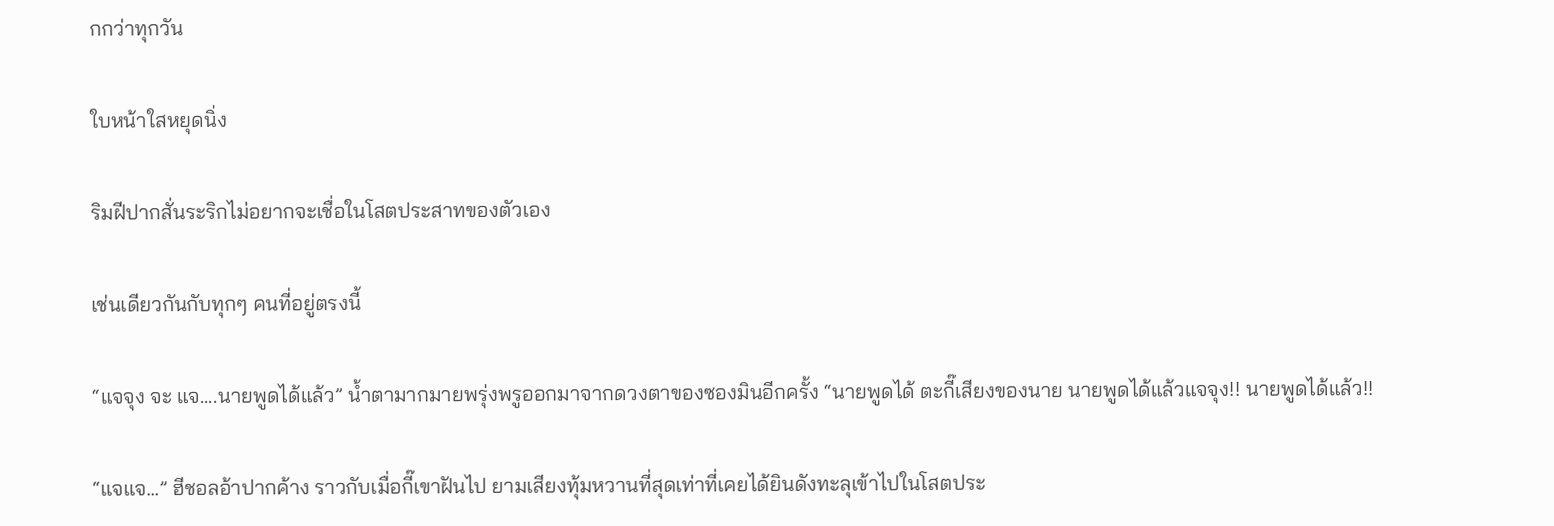กกว่าทุกวัน

ใบหน้าใสหยุดนิ่ง

ริมฝีปากสั่นระริกไม่อยากจะเชื่อในโสตประสาทของตัวเอง

เช่นเดียวกันกับทุกๆ คนที่อยู่ตรงนี้

“แจจุง จะ แจ....นายพูดได้แล้ว” น้ำตามากมายพรุ่งพรูออกมาจากดวงตาของซองมินอีกครั้ง “นายพูดได้ ตะกี๊เสียงของนาย นายพูดได้แล้วแจจุง!! นายพูดได้แล้ว!!

“แจแจ...” ฮีชอลอ้าปากค้าง ราวกับเมื่อกี๊เขาฝันไป ยามเสียงทุ้มหวานที่สุดเท่าที่เคยได้ยินดังทะลุเข้าไปในโสตประ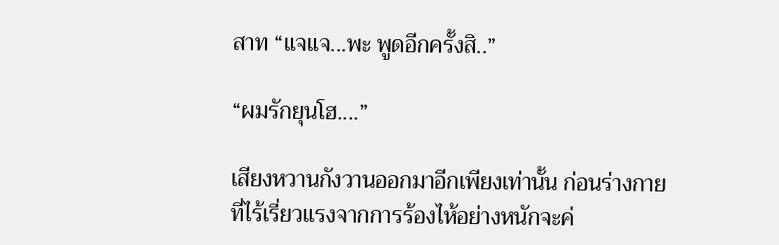สาท “แจแจ...พะ พูดอีกครั้งสิ..”

“ผมรักยุนโฮ....”

เสียงหวานกังวานออกมาอีกเพียงเท่านั้น ก่อนร่างกายที่ไร้เรี่ยวแรงจากการร้องไห้อย่างหนักจะค่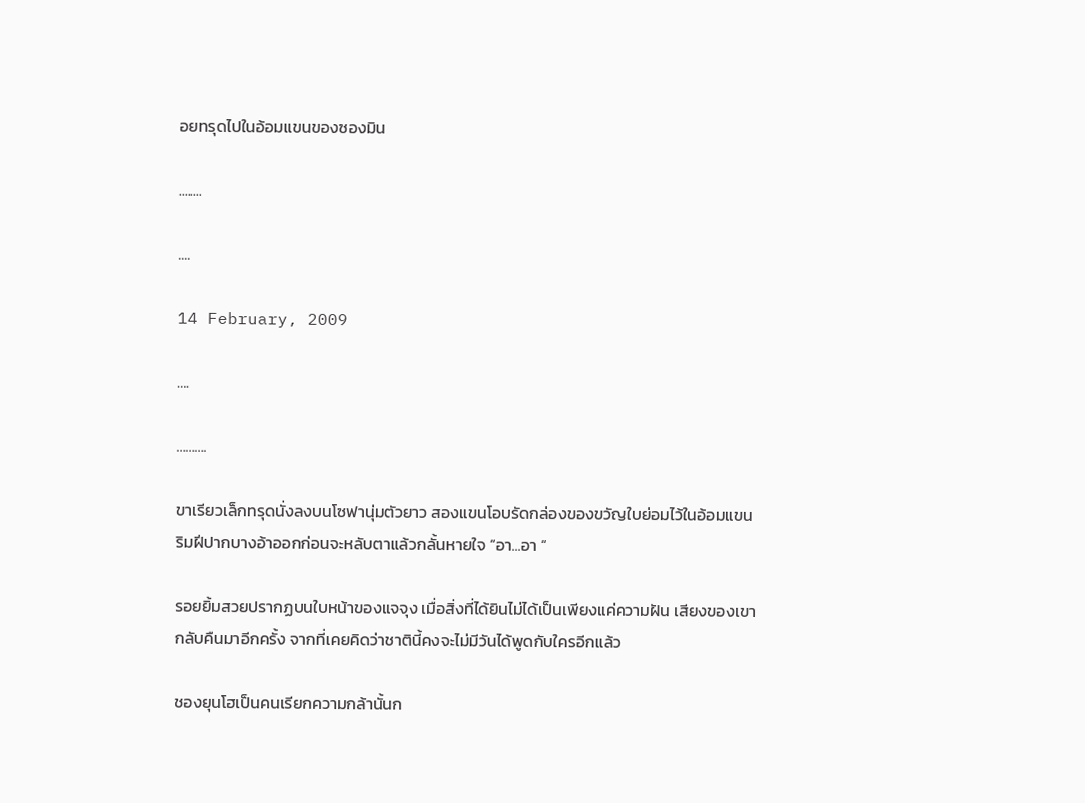อยทรุดไปในอ้อมแขนของซองมิน

........

....

14 February, 2009

….

……….

ขาเรียวเล็กทรุดนั่งลงบนโซฟานุ่มตัวยาว สองแขนโอบรัดกล่องของขวัญใบย่อมไว้ในอ้อมแขน ริมฝีปากบางอ้าออกก่อนจะหลับตาแล้วกลั้นหายใจ “อา...อา “

รอยยิ้มสวยปรากฏบนใบหน้าของแจจุง เมื่อสิ่งที่ได้ยินไม่ได้เป็นเพียงแค่ความฝัน เสียงของเขากลับคืนมาอีกครั้ง จากที่เคยคิดว่าชาตินี้คงจะไม่มีวันได้พูดกับใครอีกแล้ว

ชองยุนโฮเป็นคนเรียกความกล้านั้นก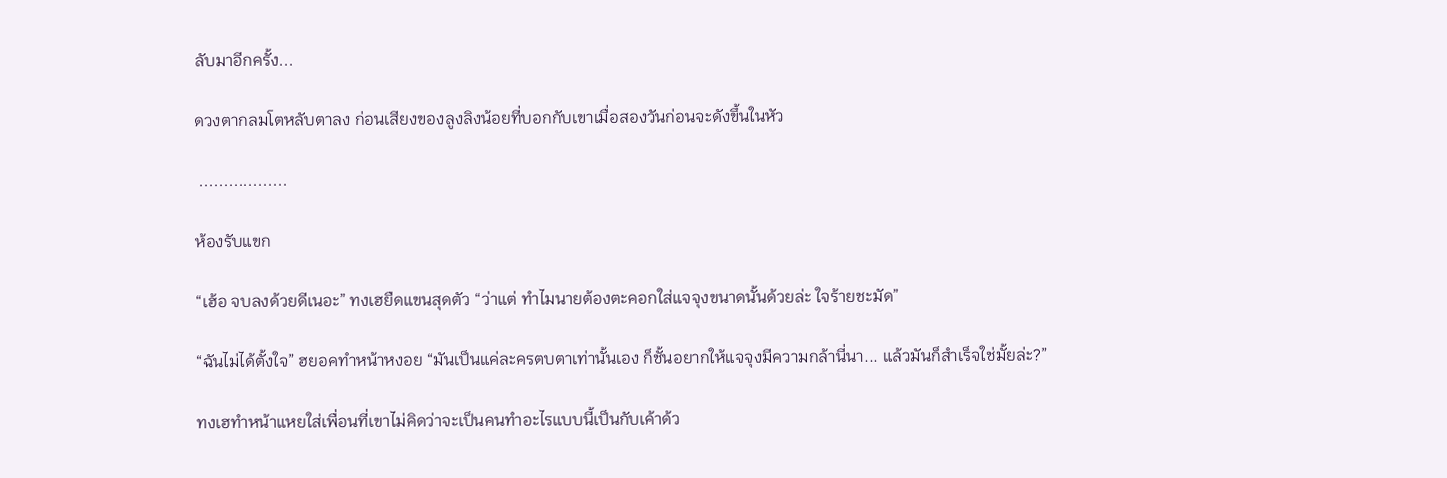ลับมาอีกครั้ง...

ดวงตากลมโตหลับตาลง ก่อนเสียงของลูงลิงน้อยที่บอกกับเขาเมื่อสองวันก่อนจะดังขึ้นในหัว

 ..................

ห้องรับแขก

“เฮ้อ จบลงด้วยดีเนอะ” ทงเฮยืดแขนสุดตัว “ว่าแต่ ทำไมนายต้องตะคอกใส่แจจุงขนาดนั้นด้วยล่ะ ใจร้ายชะมัด”

“ฉันไม่ได้ตั้งใจ” ฮยอคทำหน้าหงอย “มันเป็นแค่ละครตบตาเท่านั้นเอง ก็ชั้นอยากให้แจจุงมีความกล้านี่นา... แล้วมันก็สำเร็จใช่มั้ยล่ะ?”

ทงเฮทำหน้าแหยใส่เพื่อนที่เขาไม่คิดว่าจะเป็นคนทำอะไรแบบนี้เป็นกับเค้าด้ว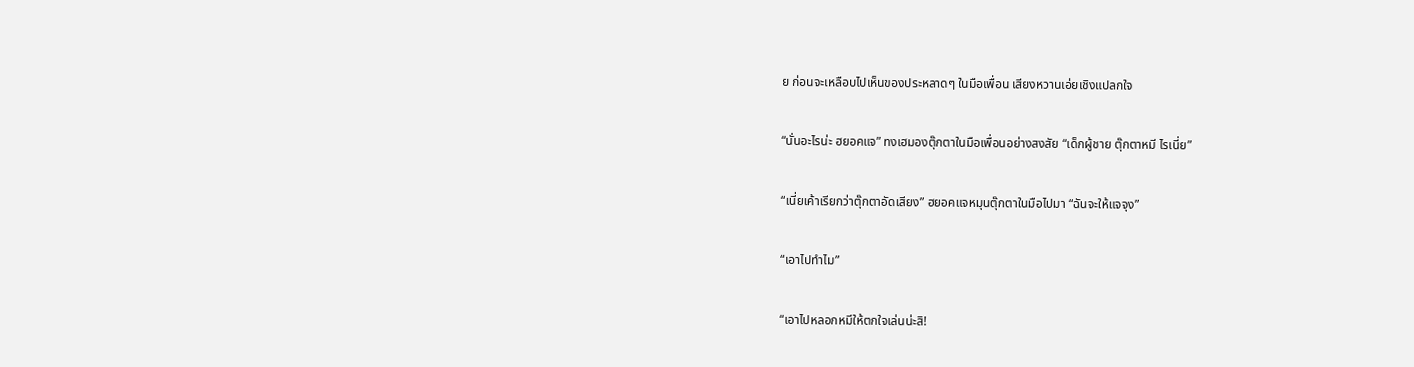ย ก่อนจะเหลือบไปเห็นของประหลาดๆ ในมือเพื่อน เสียงหวานเอ่ยเชิงแปลกใจ

“นั่นอะไรน่ะ ฮยอคแจ” ทงเฮมองตุ๊กตาในมือเพื่อนอย่างสงสัย “เด็กผู้ชาย ตุ๊กตาหมี ไรเนี่ย”

“เนี่ยเค้าเรียกว่าตุ๊กตาอัดเสียง” ฮยอคแจหมุนตุ๊กตาในมือไปมา “ฉันจะให้แจจุง”

“เอาไปทำไม”

“เอาไปหลอกหมีให้ตกใจเล่นน่ะสิ!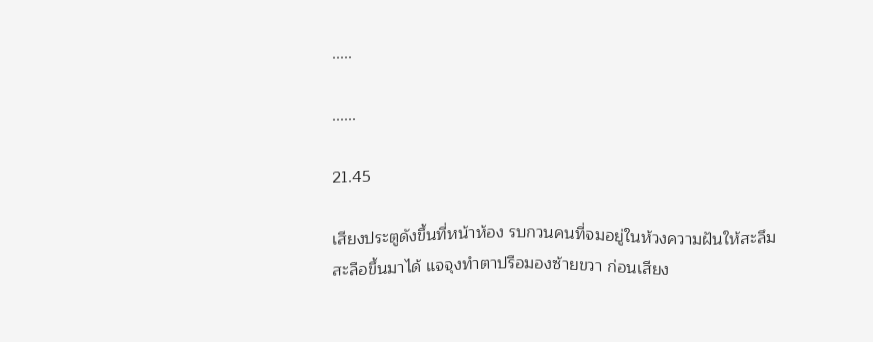.....

......

21.45

เสียงประตูดังขึ้นที่หน้าห้อง รบกวนคนที่จมอยู่ในห้วงความฝันให้สะลึมสะลือขึ้นมาได้ แจจุงทำตาปรือมองซ้ายขวา ก่อนเสียง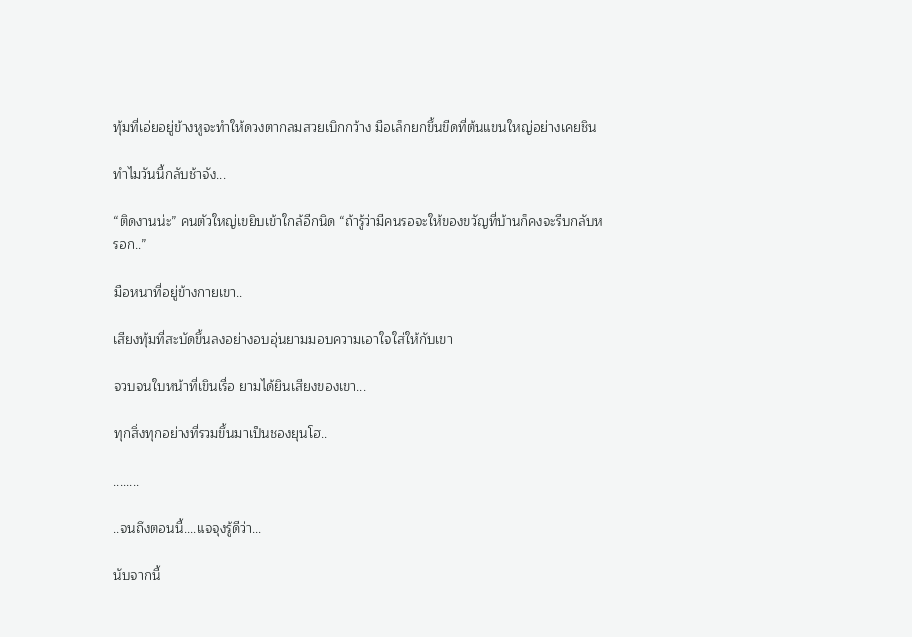ทุ้มที่เอ่ยอยู่ข้างหูจะทำให้ดวงตากลมสวยเบิกกว้าง มือเล็กยกขึ้นขีดที่ต้นแขนใหญ่อย่างเคยชิน

ทำไมวันนี้กลับช้าจัง...

“ติดงานน่ะ” คนตัวใหญ่เขยิบเข้าใกล้อีกนิด “ถ้ารู้ว่ามีคนรอจะให้ของขวัญที่บ้านก็คงจะรีบกลับหรอก..”

มือหนาที่อยู่ข้างกายเขา..

เสียงทุ้มที่สะบัดขึ้นลงอย่างอบอุ่นยามมอบความเอาใจใส่ให้กับเขา

จวบจนใบหน้าที่เขินเรื่อ ยามได้ยินเสียงของเขา...

ทุกสิ่งทุกอย่างที่รวมขึ้นมาเป็นชองยุนโฮ..

........

..จนถึงตอนนี้....แจจุงรู้ดีว่า...

นับจากนี้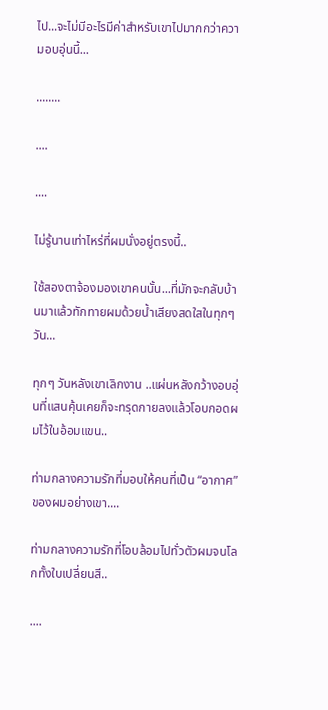ไป...จะไม่มีอะไรมีค่าสำหรับเขาไปมากกว่าความอบอุ่นนี้...

........

....

....

ไม่รู้นานเท่าไหร่ที่ผมนั่งอยู่ตรงนี้..

ใช้สองตาจ้องมองเขาคนนั้น...ที่มักจะกลับบ้านมาแล้วทักทายผมด้วยน้ำเสียงสดใสในทุกๆ วัน...

ทุกๆ วันหลังเขาเลิกงาน ..แผ่นหลังกว้างอบอุ่นที่แสนคุ้นเคยก็จะทรุดกายลงแล้วโอบกอดผมไว้ในอ้อมแขน..

ท่ามกลางความรักที่มอบให้คนที่เป็น “อากาศ” ของผมอย่างเขา....

ท่ามกลางความรักที่โอบล้อมไปทั่วตัวผมจนโลกทั้งใบเปลี่ยนสี..

....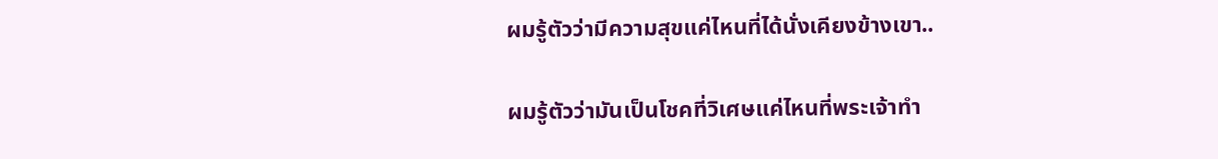ผมรู้ตัวว่ามีความสุขแค่ไหนที่ได้นั่งเคียงข้างเขา..

ผมรู้ตัวว่ามันเป็นโชคที่วิเศษแค่ไหนที่พระเจ้าทำ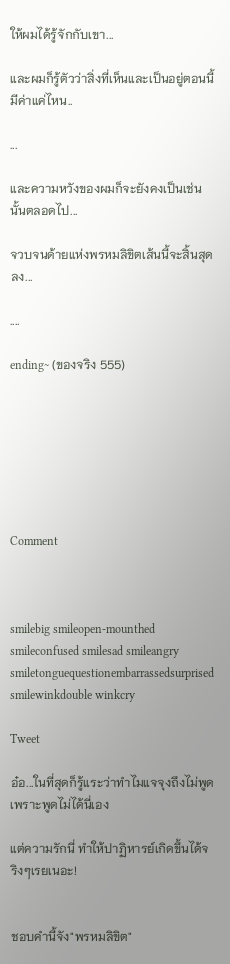ให้ผมได้รู้จักกับเขา...

และผมก็รู้ตัวว่าสิ่งที่เห็นและเป็นอยู่ตอนนี้มีค่าแค่ไหน..

...

และความหวังของผมก็จะยังคงเป็นเช่นนั้นตลอดไป...

จวบจนด้ายแห่งพรหมลิขิตเส้นนี้จะสิ้นสุดลง...

....

ending~ (ของจริง 555)







Comment



smilebig smileopen-mounthed smileconfused smilesad smileangry smiletonguequestionembarrassedsurprised smilewinkdouble winkcry

Tweet

อ๋อ...ในที่สุดก็รู้แระว่าทำไมแจจุงถึงไม่พูด เพราะพูดไม่ได้นี่เอง

แต่ความรักนี่ ทำให้ปาฏิหารย์เกิดขึ้นได้จริงๆเรยเนอะ!


ชอบคำนี้จัง"พรหมลิขิต"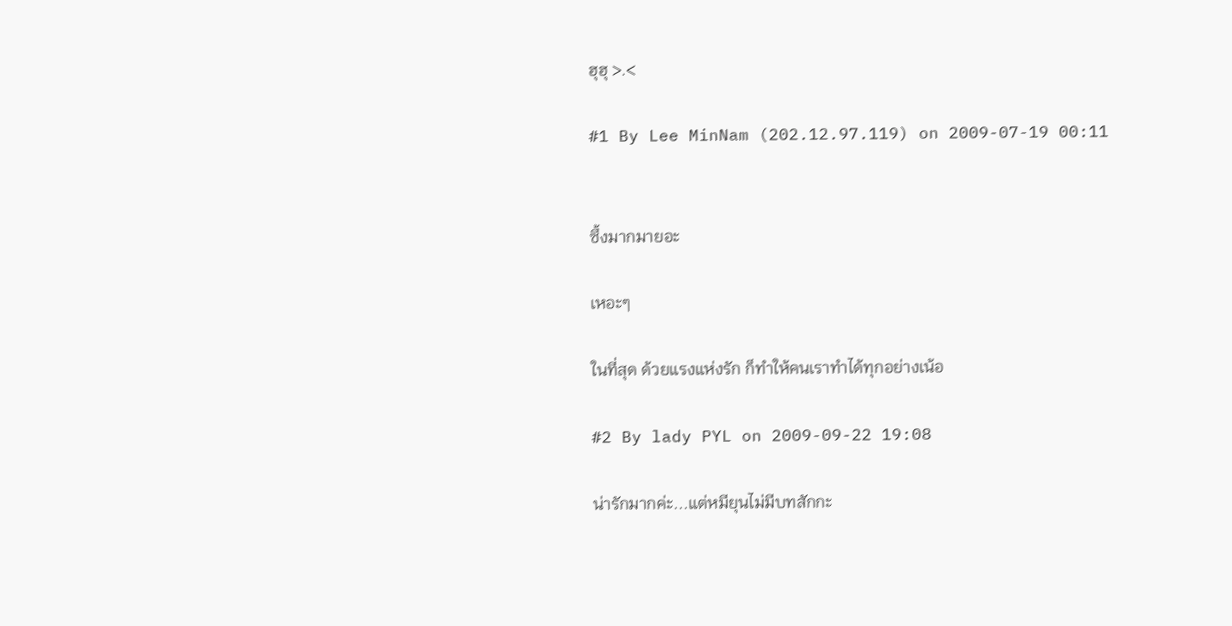ฮุฮุ >.<

#1 By Lee MinNam (202.12.97.119) on 2009-07-19 00:11


ซึ้งมากมายอะ

เหอะๆ

ในที่สุด ด้วยแรงแห่งรัก ก็ทำให้คนเราทำได้ทุกอย่างเน้อ

#2 By lady PYL on 2009-09-22 19:08

น่ารักมากค่ะ...แต่หมียุนไม่มีบทสักกะ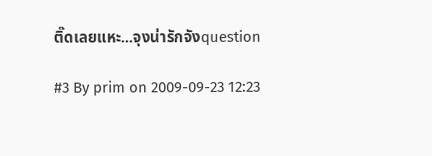ติ๊ดเลยแหะ...จุงน่ารักจังquestion

#3 By prim on 2009-09-23 12:23